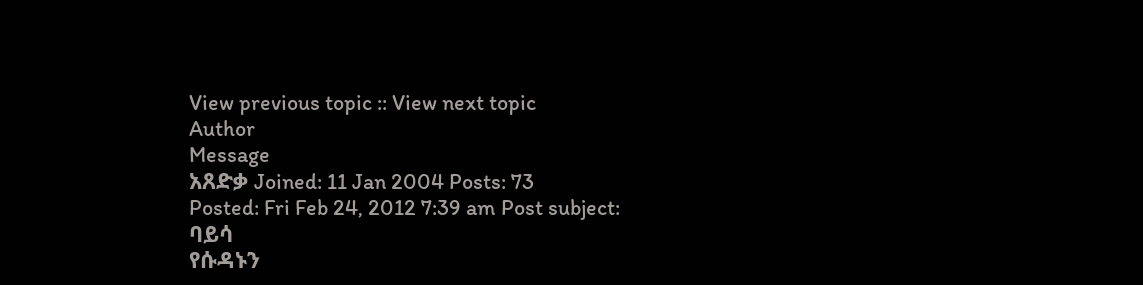View previous topic :: View next topic
Author
Message
አጸድቃ Joined: 11 Jan 2004 Posts: 73
Posted: Fri Feb 24, 2012 7:39 am Post subject:
ባይሳ
የሱዳኑን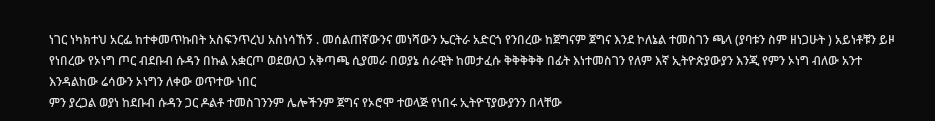ነገር ነካክተህ አርፌ ከተቀመጥኩበት አስፍንጥረህ አስነሳኸኝ . መሰልጠኛውንና መነሻውን ኤርትራ አድርጎ የንበረው ከጀግናም ጀግና እንደ ኮለኔል ተመስገን ጫላ (ያባቱን ስም ዘነጋሁት ) አይነቶቹን ይዞ የነበረው የኦነግ ጦር ብደቡብ ሱዳን በኩል አቋርጦ ወደወለጋ አቅጣጫ ሲያመራ በወያኔ ሰራዊት ከመታፈሱ ቅቅቅቅቅ በፊት እነተመስገን የለም እኛ ኢትዮጵያውያን እንጂ የምን ኦነግ ብለው አንተ እንዳልከው ሬሳውን ኦነግን ለቀው ወጥተው ነበር
ምን ያረጋል ወያነ ከደቡብ ሱዳን ጋር ዶልቶ ተመስገንንም ሌሎችንም ጀግና የኦሮሞ ተወላጅ የነበሩ ኢትዮፕያውያንን በላቸው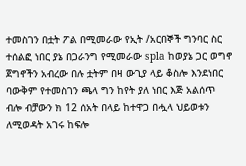ተመስገን በቷት ፖል በሚመራው የኢት /አርበኞች ግንባር ስር ተሰልፎ ነበር ያኔ በጋራንግ የሚመራው spla ከወያኔ ጋር ወግኖ ጀግኖችን አብረው በሉ ቷትም በዛ ውጊያ ላይ ቆስሎ እንደነበር ባውቅም የተመስገን ጫላ ግን ከየት ያለ ነበር እጅ አልሰጥ ብሎ ብቻውን ክ 12 ሰአት በላይ ከተዋጋ በሗላ ህይወቱን ለሚወዳት አገሩ ከፍሎ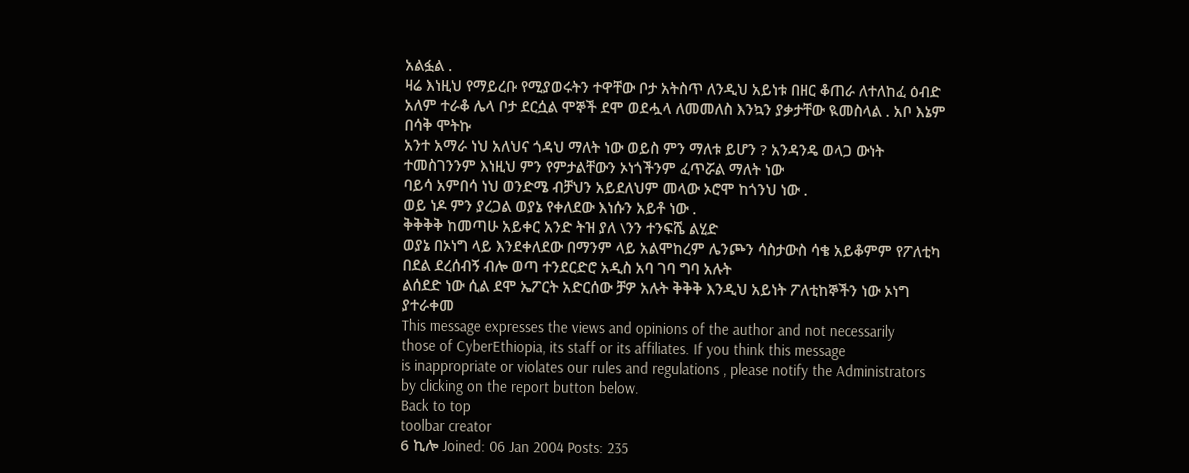አልፏል .
ዛሬ እነዚህ የማይረቡ የሚያወሩትን ተዋቸው ቦታ አትስጥ ለንዲህ አይነቱ በዘር ቆጠራ ለተለከፈ ዕብድ
አለም ተራቆ ሌላ ቦታ ደርሷል ሞኞች ደሞ ወደሗላ ለመመለስ እንኳን ያቃታቸው ዪመስላል . አቦ እኔም በሳቅ ሞትኩ
አንተ አማራ ነህ አለህና ጎዳህ ማለት ነው ወይስ ምን ማለቱ ይሆን ? አንዳንዴ ወላጋ ውነት ተመስገንንም እነዚህ ምን የምታልቸውን ኦነጎችንም ፈጥሯል ማለት ነው
ባይሳ አምበሳ ነህ ወንድሜ ብቻህን አይደለህም መላው ኦሮሞ ከጎንህ ነው .
ወይ ነዶ ምን ያረጋል ወያኔ የቀለደው እነሱን አይቶ ነው .
ቅቅቅቅ ከመጣሁ አይቀር አንድ ትዝ ያለ \ንን ተንፍሼ ልሂድ
ወያኔ በኦነግ ላይ እንደቀለደው በማንም ላይ አልሞከረም ሌንጮን ሳስታውስ ሳቄ አይቆምም የፖለቲካ በደል ደረሰብኝ ብሎ ወጣ ተንደርድሮ አዲስ አባ ገባ ግባ አሉት
ልሰደድ ነው ሲል ደሞ ኤፖርት አድርሰው ቻዎ አሉት ቅቅቅ እንዲህ አይነት ፖለቲከኞችን ነው ኦነግ ያተራቀመ
This message expresses the views and opinions of the author and not necessarily
those of CyberEthiopia, its staff or its affiliates. If you think this message
is inappropriate or violates our rules and regulations , please notify the Administrators by clicking on the report button below.
Back to top
toolbar creator
6 ኪሎ Joined: 06 Jan 2004 Posts: 235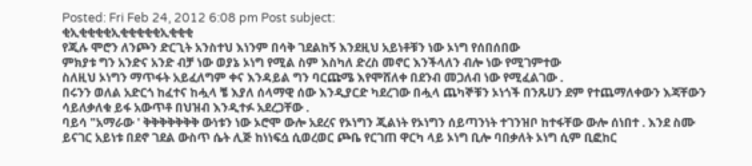Posted: Fri Feb 24, 2012 6:08 pm Post subject:
ቂኢቂቂቂቂኢቂቂቂቂቂኢቂቂቂ
የጂሉ ሞሮን ለንጮን ድርጊት አንስተህ እነንም በሳቅ ገደልከኝ እንደዚህ አይነቶቹን ነው ኦነግ የሰበሰበው
ምክያቱ ግን አንድና አንድ ብቻ ነው ወያኔ ኦነግ የሚል ስም እስካለ ድረስ መኖር እንችላለን ብሎ ነው የሚገምተው
ስለዚህ ኦነግን ማጥፋት አይፈለግም ቀና እንዳይል ግን ባርጩሜ እየሞሸለቀ በደንብ መጋለብ ነው የሚፈልገው .
በሩንን ወለል አድርጎ ከፈተና ከሗላ ቼ እያለ ሰላማዊ ሰው እንዲያርድ ካደረገው በሗላ ጨካኞቹን ኦነጎች በንጹሀን ደም የተጨማለቀውን እጃቸውን ሳይለቃለቁ ይፋ አውጥቶ በህዝብ እንዲተፉ አደረጋቸው .
ባይሳ "አማራው ' ቅቅቅቅቅቅቅ ውነቱን ነው ኦሮሞ ውሎ አደረና የኦነግን ጂልነት የኦነግን ሰይጣንነት ተገንዝቦ ከተፋቸው ውሎ ሰነበተ . እንደ ስሙ ይናገር አይነቱ በደኖ ገደል ውስጥ ሴት ሊጅ ከነነፍሷ ሲወረወር ጮቤ የርገጠ ዋርካ ላይ ኦነግ ቢሎ ባበቃለት ኦነግ ሲም ቢፎከር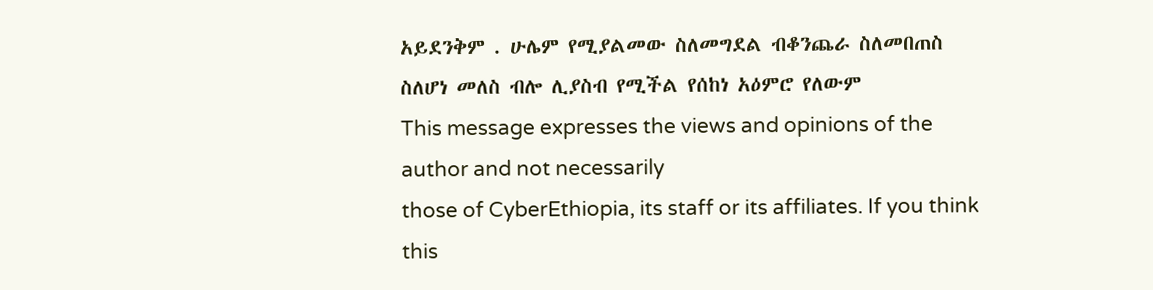አይደንቅም . ሁሌም የሚያልመው ስለመግደል ብቆንጨራ ስለመበጠስ ስለሆነ መለስ ብሎ ሊያስብ የሚችል የሰከነ አዕምሮ የለውም
This message expresses the views and opinions of the author and not necessarily
those of CyberEthiopia, its staff or its affiliates. If you think this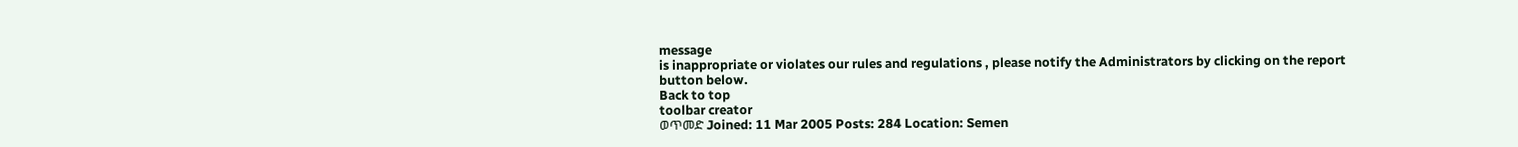message
is inappropriate or violates our rules and regulations , please notify the Administrators by clicking on the report button below.
Back to top
toolbar creator
ወጥመድ Joined: 11 Mar 2005 Posts: 284 Location: Semen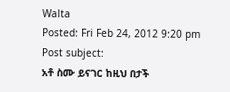Walta
Posted: Fri Feb 24, 2012 9:20 pm Post subject:
አቶ ስሙ ይናገር ከዚህ በታች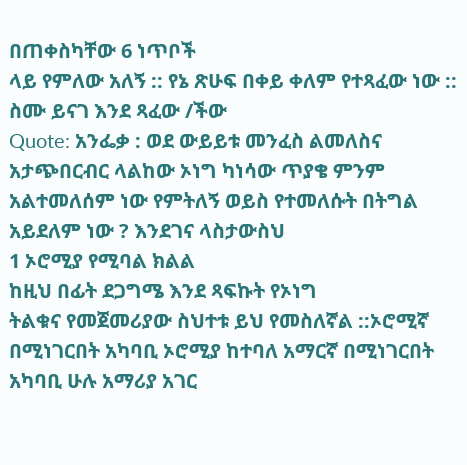በጠቀስካቸው 6 ነጥቦች
ላይ የምለው አለኝ :: የኔ ጽሁፍ በቀይ ቀለም የተጻፈው ነው ::
ስሙ ይናገ እንደ ጻፈው /ችው
Quote: አንፌቃ : ወደ ውይይቱ መንፈስ ልመለስና
አታጭበርብር ላልከው ኦነግ ካነሳው ጥያቄ ምንም አልተመለሰም ነው የምትለኝ ወይስ የተመለሱት በትግል አይደለም ነው ? እንደገና ላስታውስህ
1 ኦሮሚያ የሚባል ክልል
ከዚህ በፊት ደጋግሜ እንደ ጻፍኩት የኦነግ
ትልቁና የመጀመሪያው ስህተቱ ይህ የመስለኛል ::ኦሮሚኛ
በሚነገርበት አካባቢ ኦሮሚያ ከተባለ አማርኛ በሚነገርበት
አካባቢ ሁሉ አማሪያ አገር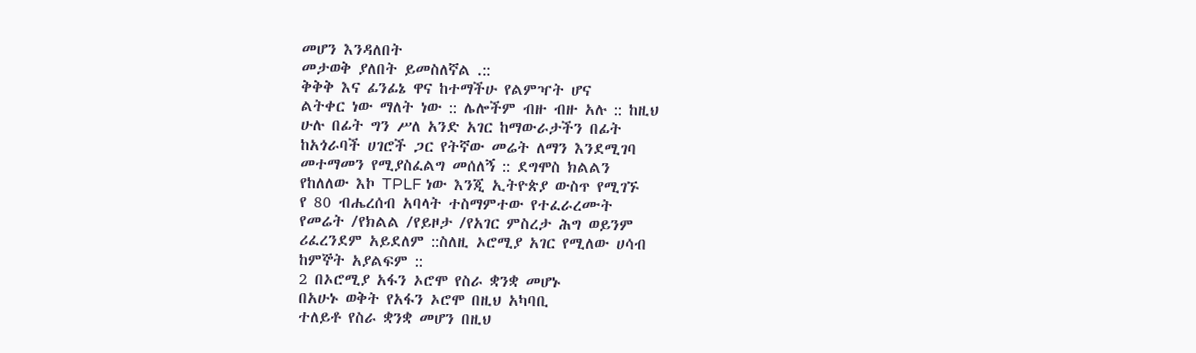መሆን እንዳለበት
መታወቅ ያለበት ይመስለኛል .::
ቅቅቅ እና ፊንፊኔ ዋና ከተማችሁ የልምዣት ሆና
ልትቀር ነው ማለት ነው :: ሌሎችም ብዙ ብዙ አሉ :: ከዚህ
ሁሉ በፊት ግን ሥለ አንድ አገር ከማውራታችን በፊት
ከአጎራባች ሀገሮች ጋር የትኛው መሬት ለማን እንደሚገባ
መተማመን የሚያስፈልግ መሰለኝ :: ደግሞስ ክልልን
የከለለው እኮ TPLF ነው እንጂ ኢትዮጵያ ውስጥ የሚገኙ
የ 80 ብሔረሰብ አባላት ተስማምተው የተፈራረሙት
የመሬት /የክልል /የይዞታ /የአገር ምስረታ ሕግ ወይንም
ሪፈረንደም አይደለም ::ስለዚ ኦሮሚያ አገር የሚለው ሀሳብ
ከምኞት አያልፍም ::
2 በኦሮሚያ አፋን ኦሮሞ የስራ ቋንቋ መሆኑ
በአሁኑ ወቅት የአፋን ኦሮሞ በዚህ አካባቢ
ተለይቶ የስራ ቋንቋ መሆን በዚህ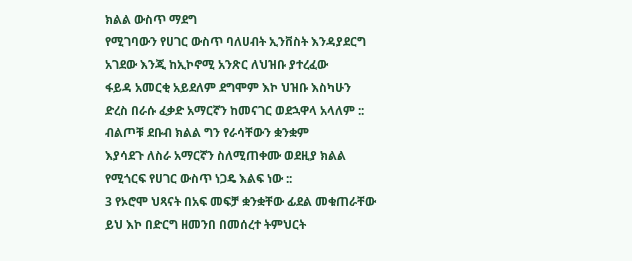ክልል ውስጥ ማደግ
የሚገባውን የሀገር ውስጥ ባለሀብት ኢንቨስት እንዳያደርግ
አገደው እንጂ ከኢኮኖሚ አንጽር ለህዝቡ ያተረፈው
ፋይዳ አመርቂ አይደለም ደግሞም እኮ ህዝቡ እስካሁን
ድረስ በራሱ ፈቃድ አማርኛን ከመናገር ወደኋዋላ አላለም ::
ብልጦቹ ደቡብ ክልል ግን የራሳቸውን ቋንቋም
እያሳደጉ ለስራ አማርኛን ስለሚጠቀሙ ወደዚያ ክልል
የሚጎርፍ የሀገር ውስጥ ነጋዴ እልፍ ነው ::
3 የኦሮሞ ህጻናት በአፍ መፍቻ ቋንቋቸው ፊደል መቁጠራቸው
ይህ እኮ በድርግ ዘመንበ በመሰረተ ትምህርት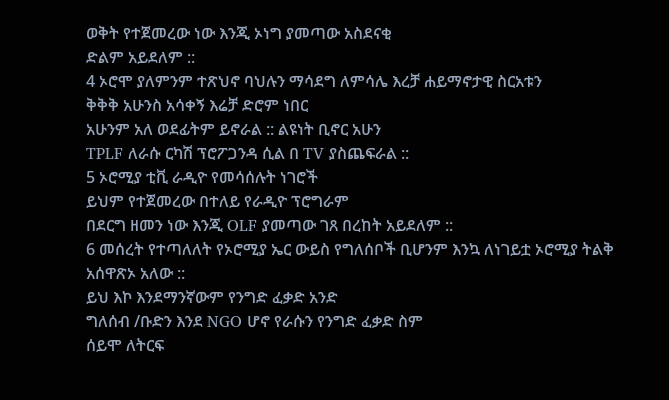ወቅት የተጀመረው ነው እንጂ ኦነግ ያመጣው አስደናቂ
ድልም አይደለም ::
4 ኦሮሞ ያለምንም ተጽህኖ ባህሉን ማሳደግ ለምሳሌ እረቻ ሐይማኖታዊ ስርአቱን
ቅቅቅ አሁንስ አሳቀኝ እሬቻ ድሮም ነበር
አሁንም አለ ወደፊትም ይኖራል :: ልዩነት ቢኖር አሁን
TPLF ለራሱ ርካሽ ፕሮፖጋንዳ ሲል በ TV ያስጨፍራል ::
5 ኦሮሚያ ቲቪ ራዲዮ የመሳሰሉት ነገሮች
ይህም የተጀመረው በተለይ የራዲዮ ፕሮግራም
በደርግ ዘመን ነው እንጂ OLF ያመጣው ገጸ በረከት አይደለም ::
6 መሰረት የተጣለለት የኦሮሚያ ኤር ውይስ የግለሰቦች ቢሆንም እንኳ ለነገይቷ ኦሮሚያ ትልቅ አሰዋጽኦ አለው ::
ይህ እኮ እንደማንኛውም የንግድ ፈቃድ አንድ
ግለሰብ /ቡድን እንደ NGO ሆኖ የራሱን የንግድ ፈቃድ ስም
ሰይሞ ለትርፍ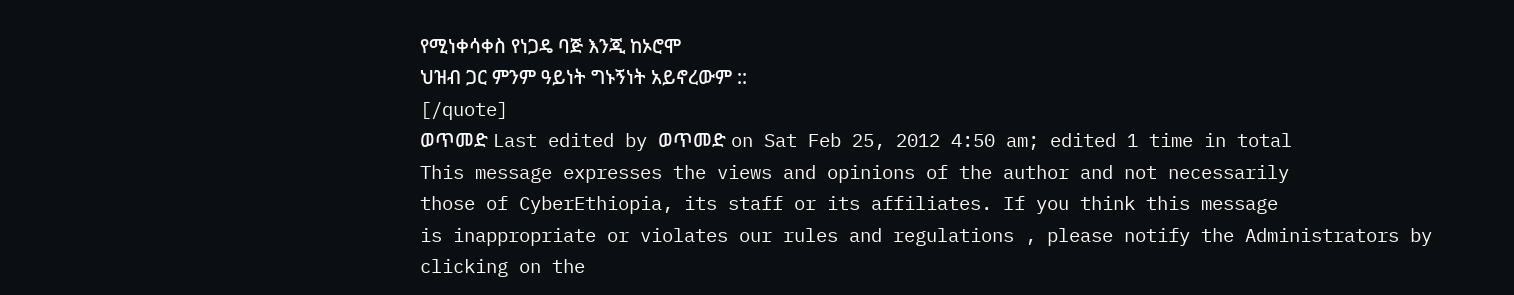የሚነቀሳቀስ የነጋዴ ባጅ እንጂ ከኦሮሞ
ህዝብ ጋር ምንም ዓይነት ግኑኝነት አይኖረውም ::
[/quote]
ወጥመድ Last edited by ወጥመድ on Sat Feb 25, 2012 4:50 am; edited 1 time in total
This message expresses the views and opinions of the author and not necessarily
those of CyberEthiopia, its staff or its affiliates. If you think this message
is inappropriate or violates our rules and regulations , please notify the Administrators by clicking on the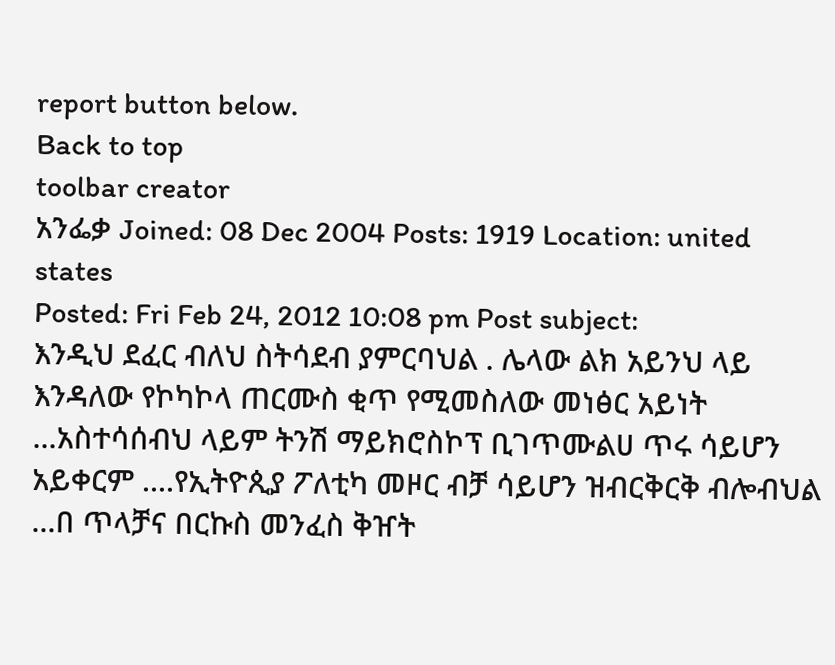report button below.
Back to top
toolbar creator
አንፌቃ Joined: 08 Dec 2004 Posts: 1919 Location: united states
Posted: Fri Feb 24, 2012 10:08 pm Post subject:
እንዲህ ደፈር ብለህ ስትሳደብ ያምርባህል . ሌላው ልክ አይንህ ላይ እንዳለው የኮካኮላ ጠርሙስ ቂጥ የሚመስለው መነፅር አይነት ...አስተሳሰብህ ላይም ትንሽ ማይክሮስኮፕ ቢገጥሙልሀ ጥሩ ሳይሆን አይቀርም ....የኢትዮጲያ ፖለቲካ መዞር ብቻ ሳይሆን ዝብርቅርቅ ብሎብህል ...በ ጥላቻና በርኩስ መንፈስ ቅዠት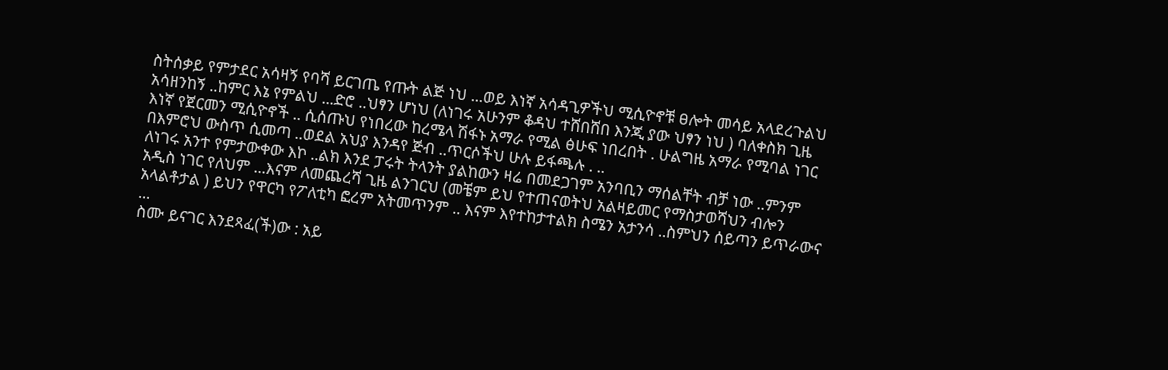ስትሰቃይ የምታደር አሳዛኝ የባሻ ይርገጤ የጡት ልጅ ነህ ...ወይ እነኛ አሳዳጊዎችህ ሚሲዮኖቹ ፀሎት መሳይ አላደረጉልህ አሳዘንከኝ ..ከምር እኔ የምልህ ...ድሮ ..ህፃን ሆነህ (ለነገሩ አሁንም ቆዳህ ተሸበሸበ እንጂ ያው ህፃን ነህ ) ባለቀስክ ጊዜ እነኛ የጀርመን ሚሲዮኖች .. ሲሰጡህ የነበረው ከረሜላ ሽፋኑ አማራ የሚል ፅሁፍ ነበረበት . ሁልግዜ አማራ የሚባል ነገር በእምሮህ ውስጥ ሲመጣ ..ወደል አህያ እንዳየ ጅብ ..ጥርሶችህ ሁሉ ይፋጫሉ . ..
ለነገሩ አንተ የምታውቀው እኮ ..ልክ እንደ ፓሩት ትላንት ያልከውን ዛሬ በመደጋገም አንባቢን ማሰልቸት ብቻ ነው ..ምንም አዲስ ነገር የለህም ...እናም ለመጨረሻ ጊዜ ልንገርህ (መቼም ይህ የተጠናወትህ አልዛይመር የማስታወሻህን ብሎን አላልቶታል ) ይህን የዋርካ የፖለቲካ ፎረም አትመጥንም .. እናም እየተከታተልክ ስሜን አታንሳ ..ስምህን ሰይጣን ይጥራውና ...
ስሙ ይናገር እንደጻፈ(ች)ው : አይ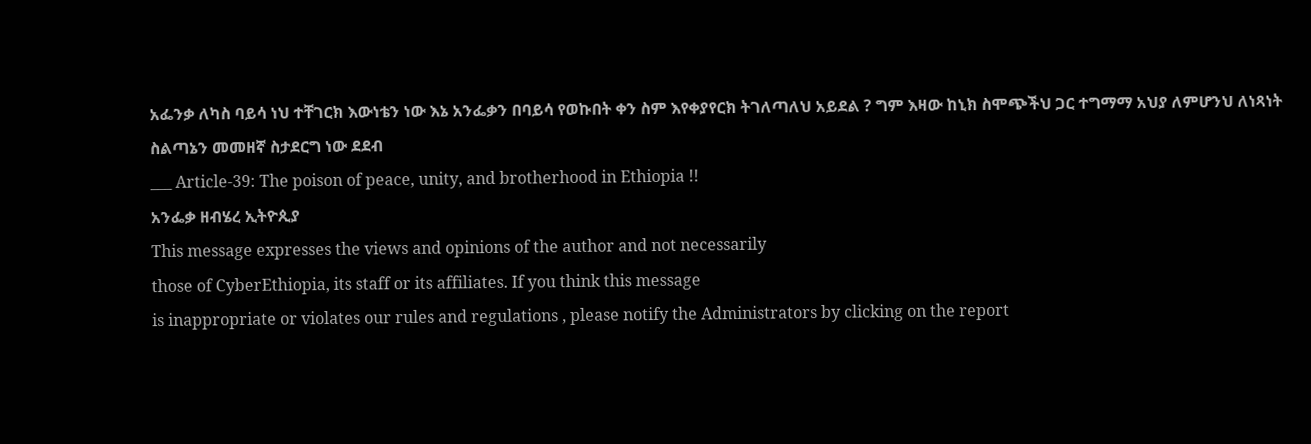አፌንቃ ለካስ ባይሳ ነህ ተቸገርክ እውነቴን ነው እኔ አንፌቃን በባይሳ የወኩበት ቀን ስም እየቀያየርክ ትገለጣለህ አይደል ? ግም እዛው ከኒክ ስሞጭችህ ጋር ተግማማ አህያ ለምሆንህ ለነጻነት ስልጣኔን መመዘኛ ስታደርግ ነው ደደብ
___ Article-39: The poison of peace, unity, and brotherhood in Ethiopia !!
አንፌቃ ዘብሄረ ኢትዮጲያ
This message expresses the views and opinions of the author and not necessarily
those of CyberEthiopia, its staff or its affiliates. If you think this message
is inappropriate or violates our rules and regulations , please notify the Administrators by clicking on the report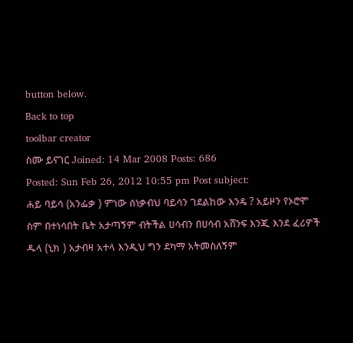button below.
Back to top
toolbar creator
ስሙ ይናገር Joined: 14 Mar 2008 Posts: 686
Posted: Sun Feb 26, 2012 10:55 pm Post subject:
ሐይ ባይሳ (አንፌቃ ) ምነው ሰነቃብህ ባይሳን ገደልከው እንዴ ? አይዞን የኦሮሞ ስም በተነሳበት ቤት አታጣኝም ብትችል ሀሳብን በሀሳብ አሸንፍ እንጂ እንደ ፈሪዎች ዱላ (ኒክ ) አታብዛ አተላ እንዲህ ግን ደካማ አትመስለኝም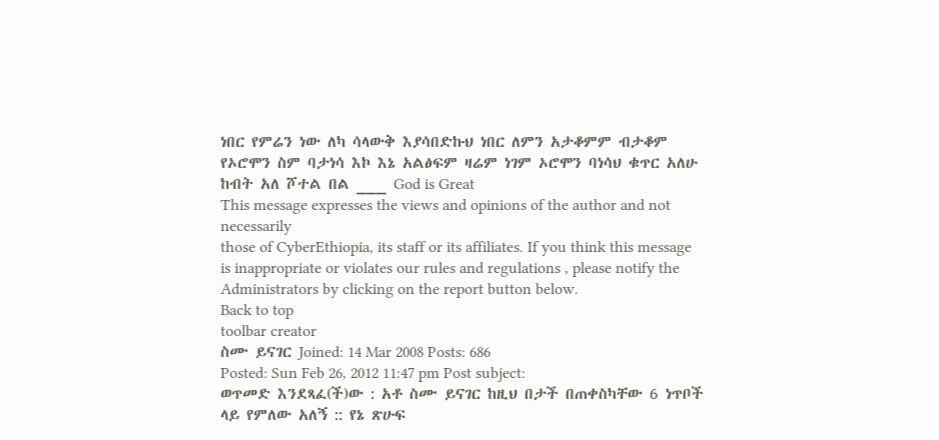ነበር የምሬን ነው ለካ ሳላውቅ እያሳበድኩህ ነበር ለምን አታቆምም ብታቆም የኦሮሞን ስም ባታነሳ እኮ እኔ አልፅፍም ዛሬም ነገም ኦሮሞን ባነሳህ ቁጥር አለሁ ከብት አለ ሾተል በል ___ God is Great
This message expresses the views and opinions of the author and not necessarily
those of CyberEthiopia, its staff or its affiliates. If you think this message
is inappropriate or violates our rules and regulations , please notify the Administrators by clicking on the report button below.
Back to top
toolbar creator
ስሙ ይናገር Joined: 14 Mar 2008 Posts: 686
Posted: Sun Feb 26, 2012 11:47 pm Post subject:
ወጥመድ እንደጻፈ(ች)ው : አቶ ስሙ ይናገር ከዚህ በታች በጠቀስካቸው 6 ነጥቦች
ላይ የምለው አለኝ :: የኔ ጽሁፍ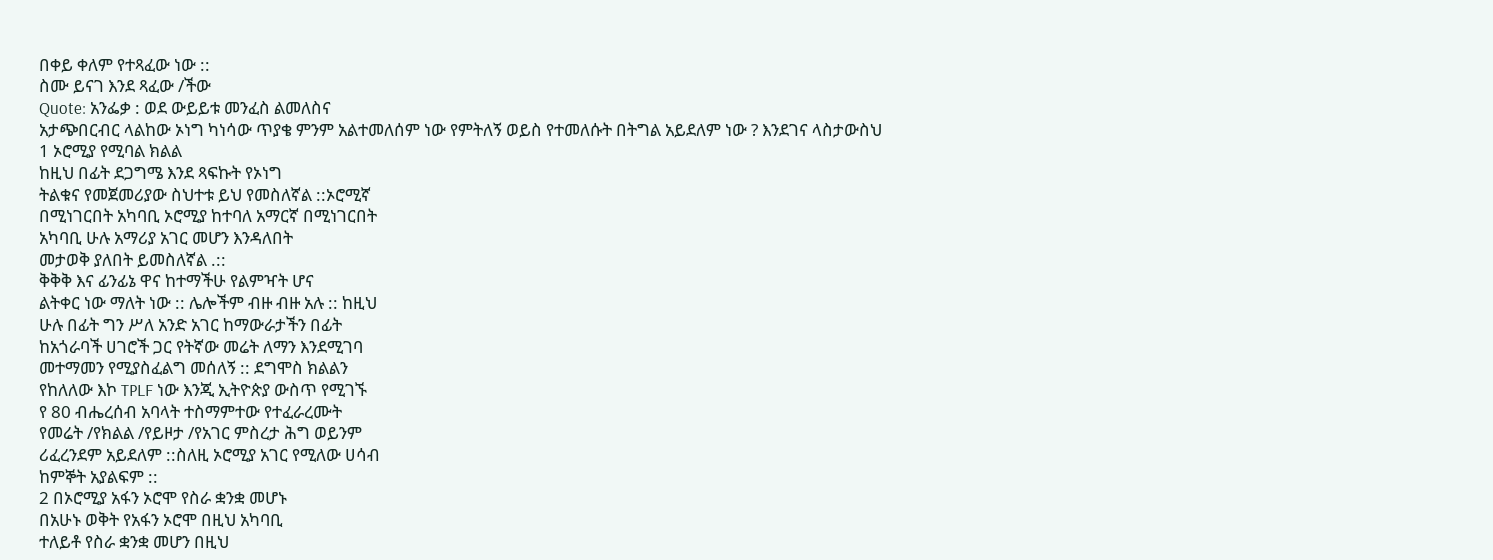በቀይ ቀለም የተጻፈው ነው ::
ስሙ ይናገ እንደ ጻፈው /ችው
Quote: አንፌቃ : ወደ ውይይቱ መንፈስ ልመለስና
አታጭበርብር ላልከው ኦነግ ካነሳው ጥያቄ ምንም አልተመለሰም ነው የምትለኝ ወይስ የተመለሱት በትግል አይደለም ነው ? እንደገና ላስታውስህ
1 ኦሮሚያ የሚባል ክልል
ከዚህ በፊት ደጋግሜ እንደ ጻፍኩት የኦነግ
ትልቁና የመጀመሪያው ስህተቱ ይህ የመስለኛል ::ኦሮሚኛ
በሚነገርበት አካባቢ ኦሮሚያ ከተባለ አማርኛ በሚነገርበት
አካባቢ ሁሉ አማሪያ አገር መሆን እንዳለበት
መታወቅ ያለበት ይመስለኛል .::
ቅቅቅ እና ፊንፊኔ ዋና ከተማችሁ የልምዣት ሆና
ልትቀር ነው ማለት ነው :: ሌሎችም ብዙ ብዙ አሉ :: ከዚህ
ሁሉ በፊት ግን ሥለ አንድ አገር ከማውራታችን በፊት
ከአጎራባች ሀገሮች ጋር የትኛው መሬት ለማን እንደሚገባ
መተማመን የሚያስፈልግ መሰለኝ :: ደግሞስ ክልልን
የከለለው እኮ TPLF ነው እንጂ ኢትዮጵያ ውስጥ የሚገኙ
የ 80 ብሔረሰብ አባላት ተስማምተው የተፈራረሙት
የመሬት /የክልል /የይዞታ /የአገር ምስረታ ሕግ ወይንም
ሪፈረንደም አይደለም ::ስለዚ ኦሮሚያ አገር የሚለው ሀሳብ
ከምኞት አያልፍም ::
2 በኦሮሚያ አፋን ኦሮሞ የስራ ቋንቋ መሆኑ
በአሁኑ ወቅት የአፋን ኦሮሞ በዚህ አካባቢ
ተለይቶ የስራ ቋንቋ መሆን በዚህ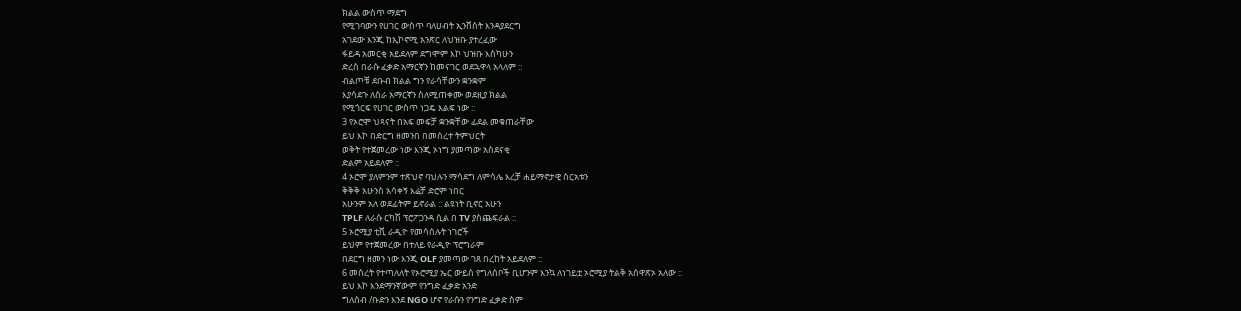ክልል ውስጥ ማደግ
የሚገባውን የሀገር ውስጥ ባለሀብት ኢንቨስት እንዳያደርግ
አገደው እንጂ ከኢኮኖሚ አንጽር ለህዝቡ ያተረፈው
ፋይዳ አመርቂ አይደለም ደግሞም እኮ ህዝቡ እስካሁን
ድረስ በራሱ ፈቃድ አማርኛን ከመናገር ወደኋዋላ አላለም ::
ብልጦቹ ደቡብ ክልል ግን የራሳቸውን ቋንቋም
እያሳደጉ ለስራ አማርኛን ስለሚጠቀሙ ወደዚያ ክልል
የሚጎርፍ የሀገር ውስጥ ነጋዴ እልፍ ነው ::
3 የኦሮሞ ህጻናት በአፍ መፍቻ ቋንቋቸው ፊደል መቁጠራቸው
ይህ እኮ በድርግ ዘመንበ በመሰረተ ትምህርት
ወቅት የተጀመረው ነው እንጂ ኦነግ ያመጣው አስደናቂ
ድልም አይደለም ::
4 ኦሮሞ ያለምንም ተጽህኖ ባህሉን ማሳደግ ለምሳሌ እረቻ ሐይማኖታዊ ስርአቱን
ቅቅቅ አሁንስ አሳቀኝ እሬቻ ድሮም ነበር
አሁንም አለ ወደፊትም ይኖራል :: ልዩነት ቢኖር አሁን
TPLF ለራሱ ርካሽ ፕሮፖጋንዳ ሲል በ TV ያስጨፍራል ::
5 ኦሮሚያ ቲቪ ራዲዮ የመሳሰሉት ነገሮች
ይህም የተጀመረው በተለይ የራዲዮ ፕሮግራም
በደርግ ዘመን ነው እንጂ OLF ያመጣው ገጸ በረከት አይደለም ::
6 መሰረት የተጣለለት የኦሮሚያ ኤር ውይስ የግለሰቦች ቢሆንም እንኳ ለነገይቷ ኦሮሚያ ትልቅ አሰዋጽኦ አለው ::
ይህ እኮ እንደማንኛውም የንግድ ፈቃድ አንድ
ግለሰብ /ቡድን እንደ NGO ሆኖ የራሱን የንግድ ፈቃድ ስም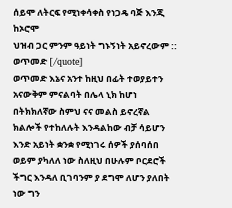ሰይሞ ለትርፍ የሚነቀሳቀስ የነጋዴ ባጅ እንጂ ከኦሮሞ
ህዝብ ጋር ምንም ዓይነት ግኑኝነት አይኖረውም ::
ወጥመድ [/quote]
ወጥመድ እኔና አንተ ከዚህ በፊት ተወያይተን አናውቅም ምናልባት በሌላ ኒክ ከሆነ በትክክለኛው ስምህ ናና መልስ ይኖረኛል
ክልሎች የተከለሉት እንዳልከው ብቻ ሳይሆን እንድ አይነት ቋንቋ የሚነገሩ ሰዎች ያሰባሰበ ወይም ያካለለ ነው ስለዚህ በሁሉም ቦርደሮች ችግር እንዳለ ቢገባንም ያ ደግሞ ለሆን ያለበት ነው ግን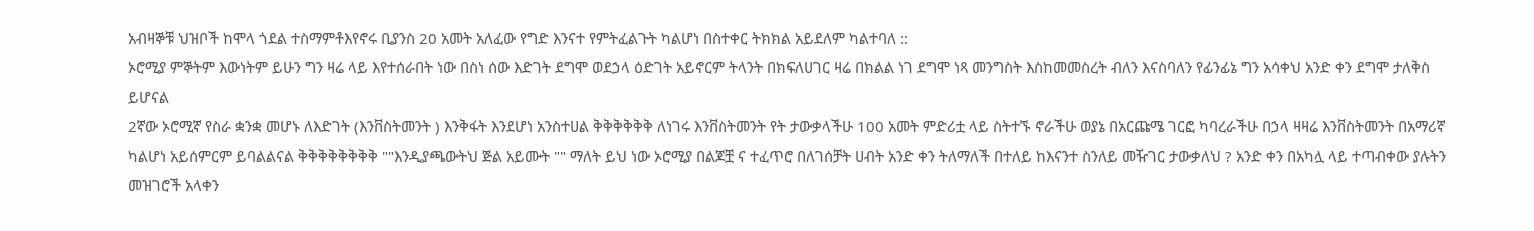አብዛኞቹ ህዝቦች ከሞላ ጎደል ተስማምቶእየኖሩ ቢያንስ 20 አመት አለፈው የግድ እንናተ የምትፈልጉት ካልሆነ በስተቀር ትክክል አይደለም ካልተባለ ::
ኦሮሚያ ምኞትም እውነትም ይሁን ግን ዛሬ ላይ እየተሰራበት ነው በስነ ሰው እድገት ደግሞ ወደኃላ ዕድገት አይኖርም ትላንት በክፍለሀገር ዛሬ በክልል ነገ ደግሞ ነጻ መንግስት እስከመመስረት ብለን እናስባለን የፊንፊኔ ግን አሳቀህ አንድ ቀን ደግሞ ታለቅስ ይሆናል
2ኛው ኦሮሚኛ የስራ ቋንቋ መሆኑ ለእድገት (እንቨስትመንት ) እንቅፋት እንደሆነ አንስተሀል ቅቅቅቅቅቅ ለነገሩ እንቨስትመንት የት ታውቃላችሁ 100 አመት ምድሪቷ ላይ ስትተኙ ኖራችሁ ወያኔ በአርጩሜ ገርፎ ካባረራችሁ በኃላ ዛዛሬ እንቨስትመንት በአማሪኛ ካልሆነ አይሰምርም ይባልልናል ቅቅቅቅቅቅቅቅ ""እንዲያጫውትህ ጅል አይሙት "" ማለት ይህ ነው ኦሮሚያ በልጆቿ ና ተፈጥሮ በለገሰቻት ሀብት አንድ ቀን ትለማለች በተለይ ከእናንተ ስንለይ መዥገር ታውቃለህ ? አንድ ቀን በአካሏ ላይ ተጣብቀው ያሉትን መዝገሮች አላቀን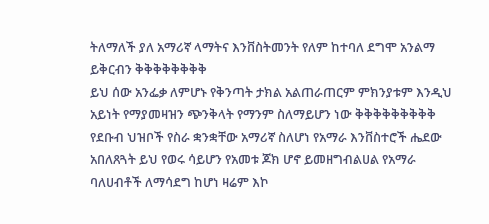ትለማለች ያለ አማሪኛ ላማትና እንቨስትመንት የለም ከተባለ ደግሞ አንልማ ይቅርብን ቅቅቅቅቅቅቅቅ
ይህ ሰው አንፌቃ ለምሆኑ የቅንጣት ታክል አልጠራጠርም ምክንያቱም እንዲህ አይነት የማያመዛዝን ጭንቅላት የማንም ስለማይሆን ነው ቅቅቅቅቅቅቅቅቅ የደቡብ ህዝቦች የስራ ቋንቋቸው አማሪኛ ስለሆነ የአማራ እንቨስተሮች ሔደው አበለጸጓት ይህ የወሩ ሳይሆን የአመቱ ጆክ ሆኖ ይመዘግብልሀል የአማራ ባለሀብቶች ለማሳደግ ከሆነ ዛሬም እኮ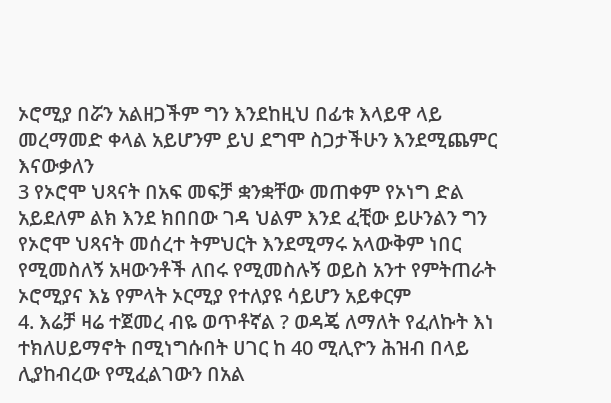ኦሮሚያ በሯን አልዘጋችም ግን እንደከዚህ በፊቱ እላይዋ ላይ መረማመድ ቀላል አይሆንም ይህ ደግሞ ስጋታችሁን እንደሚጨምር እናውቃለን
3 የኦሮሞ ህጻናት በአፍ መፍቻ ቋንቋቸው መጠቀም የኦነግ ድል አይደለም ልክ እንደ ክበበው ገዳ ህልም እንደ ፈቺው ይሁንልን ግን የኦሮሞ ህጻናት መሰረተ ትምህርት እንደሚማሩ አላውቅም ነበር የሚመስለኝ አዛውንቶች ለበሩ የሚመስሉኝ ወይስ አንተ የምትጠራት ኦሮሚያና እኔ የምላት ኦርሚያ የተለያዩ ሳይሆን አይቀርም
4. እሬቻ ዛሬ ተጀመረ ብዬ ወጥቶኛል ? ወዳጄ ለማለት የፈለኩት እነ ተክለሀይማኖት በሚነግሱበት ሀገር ከ 40 ሚሊዮን ሕዝብ በላይ ሊያከብረው የሚፈልገውን በአል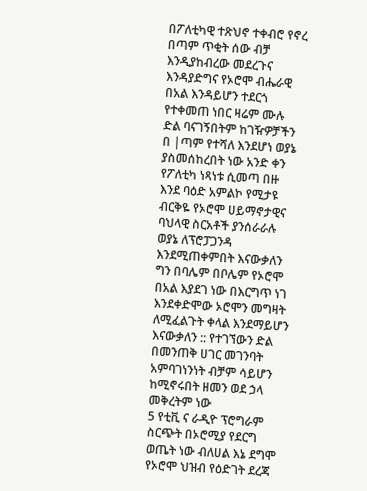በፖለቲካዊ ተጽህኖ ተቀብሮ የኖረ በጣም ጥቂት ሰው ብቻ እንዲያከብረው መደረጉና እንዳያድግና የኦሮሞ ብሔራዊ በአል እንዳይሆን ተደርጎ የተቀመጠ ነበር ዛሬም ሙሉ ድል ባናገኝበትም ከገዥዎቻችን በ |ጣም የተሻለ እንደሆነ ወያኔ ያስመሰከረበት ነው አንድ ቀን የፖለቲካ ነጻነቱ ሲመጣ በዙ እንደ ባዕድ አምልኮ የሚታዩ ብርቅዬ የኦሮሞ ሀይማኖታዊና ባህላዊ ስርአቶች ያንሰራራሉ
ወያኔ ለፕሮፓጋንዳ እንደሚጠቀምበት እናውቃለን ግን በባሌም በቦሌም የኦሮሞ በአል እያደገ ነው በእርግጥ ነገ እንደቀድሞው ኦሮሞን መግዛት ለሚፈልጉት ቀላል እንደማይሆን እናውቃለን :: የተገኘውን ድል በመንጠቅ ሀገር መገንባት አምባገነንነት ብቻም ሳይሆን ከሚኖሩበት ዘመን ወደ ኃላ መቅረትም ነው
5 የቲቪ ና ራዲዮ ፕሮግራም ስርጭት በኦሮሚያ የደርግ ወጤት ነው ብለሀል እኔ ደግሞ የኦሮሞ ህዝብ የዕድገት ደረጃ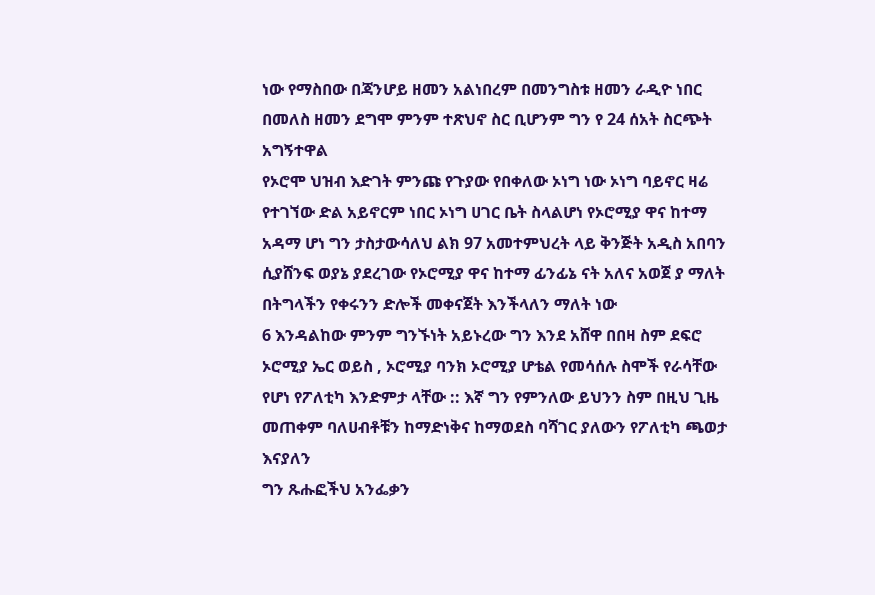ነው የማስበው በጃንሆይ ዘመን አልነበረም በመንግስቱ ዘመን ራዲዮ ነበር በመለስ ዘመን ደግሞ ምንም ተጽህኖ ስር ቢሆንም ግን የ 24 ሰአት ስርጭት አግኝተዋል
የኦሮሞ ህዝብ እድገት ምንጩ የጉያው የበቀለው ኦነግ ነው ኦነግ ባይኖር ዛሬ የተገኘው ድል አይኖርም ነበር ኦነግ ሀገር ቤት ስላልሆነ የኦሮሚያ ዋና ከተማ አዳማ ሆነ ግን ታስታውሳለህ ልክ 97 አመተምህረት ላይ ቅንጅት አዲስ አበባን ሲያሸንፍ ወያኔ ያደረገው የኦሮሚያ ዋና ከተማ ፊንፊኔ ናት አለና አወጀ ያ ማለት በትግላችን የቀሩንን ድሎች መቀናጀት እንችላለን ማለት ነው
6 እንዳልከው ምንም ግንኙነት አይኑረው ግን እንደ አሸዋ በበዛ ስም ደፍሮ ኦሮሚያ ኤር ወይስ , ኦሮሚያ ባንክ ኦሮሚያ ሆቴል የመሳሰሉ ስሞች የራሳቸው የሆነ የፖለቲካ እንድምታ ላቸው :: እኛ ግን የምንለው ይህንን ስም በዚህ ጊዜ መጠቀም ባለሀብቶቹን ከማድነቅና ከማወደስ ባሻገር ያለውን የፖለቲካ ጫወታ እናያለን
ግን ጹሑፎችህ አንፌቃን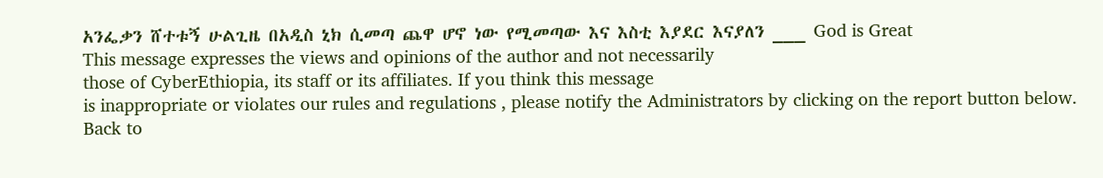አንፌቃን ሸተቱኝ ሁልጊዜ በአዲስ ኒክ ሲመጣ ጨዋ ሆኖ ነው የሚመጣው እና እስቲ እያደር እናያለን ___ God is Great
This message expresses the views and opinions of the author and not necessarily
those of CyberEthiopia, its staff or its affiliates. If you think this message
is inappropriate or violates our rules and regulations , please notify the Administrators by clicking on the report button below.
Back to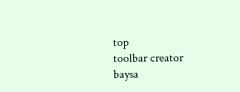top
toolbar creator
baysa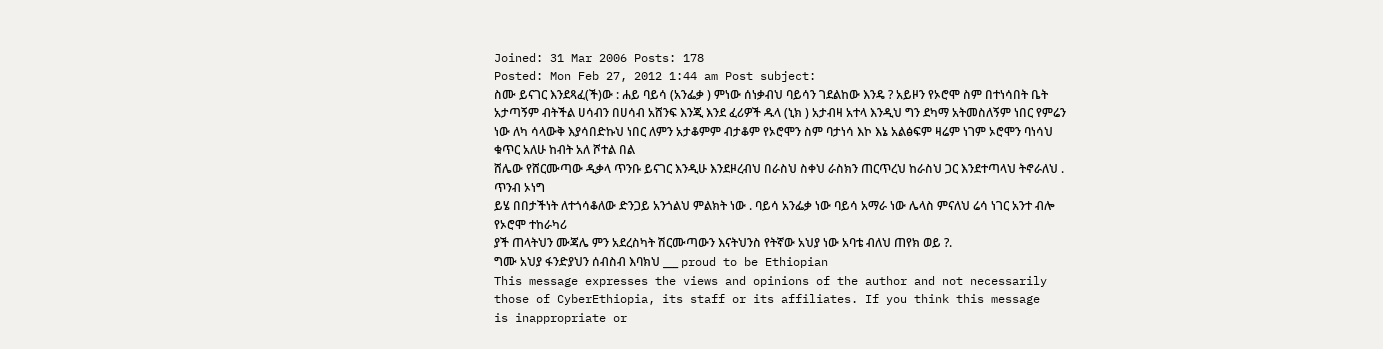Joined: 31 Mar 2006 Posts: 178
Posted: Mon Feb 27, 2012 1:44 am Post subject:
ስሙ ይናገር እንደጻፈ(ች)ው : ሐይ ባይሳ (አንፌቃ ) ምነው ሰነቃብህ ባይሳን ገደልከው እንዴ ? አይዞን የኦሮሞ ስም በተነሳበት ቤት አታጣኝም ብትችል ሀሳብን በሀሳብ አሸንፍ እንጂ እንደ ፈሪዎች ዱላ (ኒክ ) አታብዛ አተላ እንዲህ ግን ደካማ አትመስለኝም ነበር የምሬን ነው ለካ ሳላውቅ እያሳበድኩህ ነበር ለምን አታቆምም ብታቆም የኦሮሞን ስም ባታነሳ እኮ እኔ አልፅፍም ዛሬም ነገም ኦሮሞን ባነሳህ ቁጥር አለሁ ከብት አለ ሾተል በል
ሸሌው የሸርሙጣው ዲቃላ ጥንቡ ይናገር እንዲሁ እንደዞረብህ በራስህ ስቀህ ራስክን ጠርጥረህ ከራስህ ጋር እንደተጣላህ ትኖራለህ . ጥንብ ኦነግ
ይሄ በበታችነት ለተጎሳቆለው ድንጋይ አንጎልህ ምልክት ነው . ባይሳ አንፌቃ ነው ባይሳ አማራ ነው ሌላስ ምናለህ ሬሳ ነገር አንተ ብሎ የኦሮሞ ተከራካሪ
ያች ጠላትህን ሙጃሌ ምን አደረስካት ሽርሙጣውን እናትህንስ የትኛው አህያ ነው አባቴ ብለህ ጠየክ ወይ ?.
ግሙ አህያ ፋንድያህን ሰብስብ እባክህ ___ proud to be Ethiopian
This message expresses the views and opinions of the author and not necessarily
those of CyberEthiopia, its staff or its affiliates. If you think this message
is inappropriate or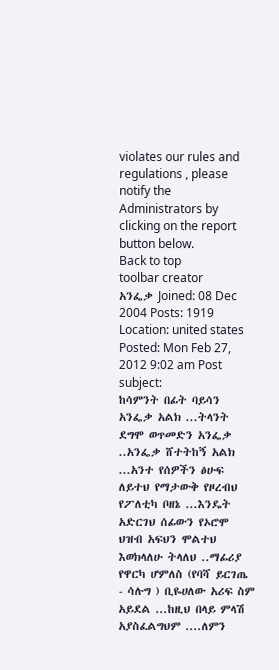violates our rules and regulations , please notify the Administrators by clicking on the report button below.
Back to top
toolbar creator
አንፌቃ Joined: 08 Dec 2004 Posts: 1919 Location: united states
Posted: Mon Feb 27, 2012 9:02 am Post subject:
ከሳምንት በፊት ባይሳን አንፌቃ አልክ ...ትላንት ደግሞ ወጥመድን አንፌቃ ..አንፌቃ ሸተትከኝ አልክ ...አንተ የሰዎችን ፅሁፍ ለይተህ የማታውቅ የዞረብህ የፖለቲካ ቦዘኔ ...እንዴት አድርገህ ሰፊውን የኦሮሞ ህዝብ አፍህን ሞልተህ እወክላለሁ ትላለህ ..ማፊሪያ የዋርካ ሆምለስ (የባሻ ይርገጤ - ሳሉግ ) ቢዬሀለው አሪፍ ስም አይደል ...ከዚህ በላይ ምላሽ አያስፈልግህም ....ለምን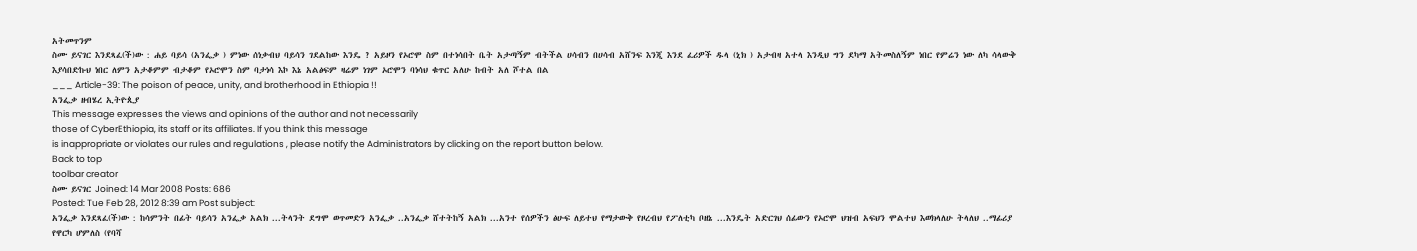አትመጥንም
ስሙ ይናገር እንደጻፈ(ች)ው : ሐይ ባይሳ (አንፌቃ ) ምነው ሰነቃብህ ባይሳን ገደልከው እንዴ ? አይዞን የኦሮሞ ስም በተነሳበት ቤት አታጣኝም ብትችል ሀሳብን በሀሳብ አሸንፍ እንጂ እንደ ፈሪዎች ዱላ (ኒክ ) አታብዛ አተላ እንዲህ ግን ደካማ አትመስለኝም ነበር የምሬን ነው ለካ ሳላውቅ እያሳበድኩህ ነበር ለምን አታቆምም ብታቆም የኦሮሞን ስም ባታነሳ እኮ እኔ አልፅፍም ዛሬም ነገም ኦሮሞን ባነሳህ ቁጥር አለሁ ከብት አለ ሾተል በል
___ Article-39: The poison of peace, unity, and brotherhood in Ethiopia !!
አንፌቃ ዘብሄረ ኢትዮጲያ
This message expresses the views and opinions of the author and not necessarily
those of CyberEthiopia, its staff or its affiliates. If you think this message
is inappropriate or violates our rules and regulations , please notify the Administrators by clicking on the report button below.
Back to top
toolbar creator
ስሙ ይናገር Joined: 14 Mar 2008 Posts: 686
Posted: Tue Feb 28, 2012 8:39 am Post subject:
አንፌቃ እንደጻፈ(ች)ው : ከሳምንት በፊት ባይሳን አንፌቃ አልክ ...ትላንት ደግሞ ወጥመድን አንፌቃ ..አንፌቃ ሸተትከኝ አልክ ...አንተ የሰዎችን ፅሁፍ ለይተህ የማታውቅ የዞረብህ የፖለቲካ ቦዘኔ ...እንዴት አድርገህ ሰፊውን የኦሮሞ ህዝብ አፍህን ሞልተህ እወክላለሁ ትላለህ ..ማፊሪያ የዋርካ ሆምለስ (የባሻ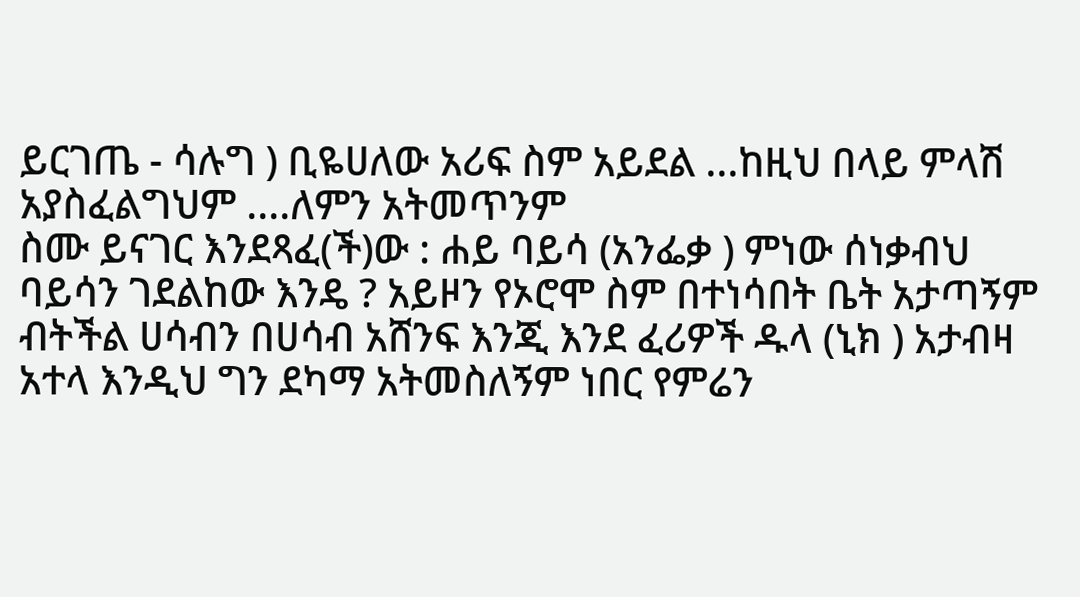ይርገጤ - ሳሉግ ) ቢዬሀለው አሪፍ ስም አይደል ...ከዚህ በላይ ምላሽ አያስፈልግህም ....ለምን አትመጥንም
ስሙ ይናገር እንደጻፈ(ች)ው : ሐይ ባይሳ (አንፌቃ ) ምነው ሰነቃብህ ባይሳን ገደልከው እንዴ ? አይዞን የኦሮሞ ስም በተነሳበት ቤት አታጣኝም ብትችል ሀሳብን በሀሳብ አሸንፍ እንጂ እንደ ፈሪዎች ዱላ (ኒክ ) አታብዛ አተላ እንዲህ ግን ደካማ አትመስለኝም ነበር የምሬን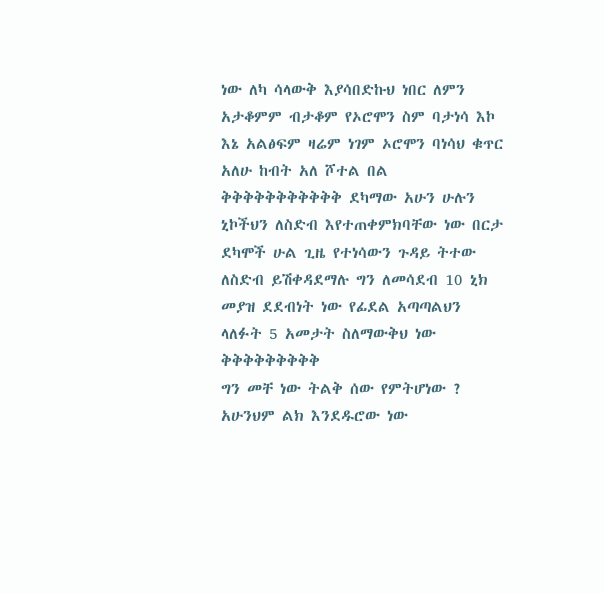ነው ለካ ሳላውቅ እያሳበድኩህ ነበር ለምን አታቆምም ብታቆም የኦሮሞን ስም ባታነሳ እኮ እኔ አልፅፍም ዛሬም ነገም ኦሮሞን ባነሳህ ቁጥር አለሁ ከብት አለ ሾተል በል
ቅቅቅቅቅቅቅቅቅቅቅ ደካማው አሁን ሁሉን ኒኮችህን ለስድብ እየተጠቀምክባቸው ነው በርታ ደካሞች ሁል ጊዜ የተነሳውን ጉዳይ ትተው ለስድብ ይሽቀዳደማሉ ግን ለመሳደብ 10 ኒክ መያዝ ደደብነት ነው የፊደል አጣጣልህን ላለፉት 5 አመታት ስለማውቅህ ነው ቅቅቅቅቅቅቅቅቅ
ግን መቸ ነው ትልቅ ሰው የምትሆነው ? አሁንህም ልክ እንደዱሮው ነው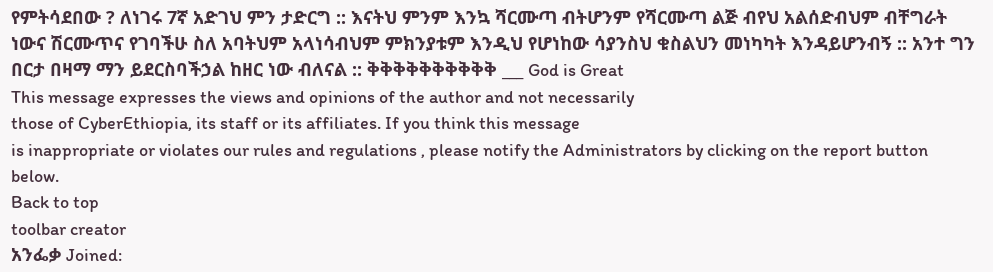የምትሳደበው ? ለነገሩ 7ኛ አድገህ ምን ታድርግ :: እናትህ ምንም እንኳ ሻርሙጣ ብትሆንም የሻርሙጣ ልጅ ብየህ አልሰድብህም ብቸግራት ነውና ሽርሙጥና የገባችሁ ስለ አባትህም አላነሳብህም ምክንያቱም እንዲህ የሆነከው ሳያንስህ ቁስልህን መነካካት እንዳይሆንብኝ :: አንተ ግን በርታ በዛማ ማን ይደርስባችኃል ከዘር ነው ብለናል :: ቅቅቅቅቅቅቅቅቅቅ ___ God is Great
This message expresses the views and opinions of the author and not necessarily
those of CyberEthiopia, its staff or its affiliates. If you think this message
is inappropriate or violates our rules and regulations , please notify the Administrators by clicking on the report button below.
Back to top
toolbar creator
አንፌቃ Joined: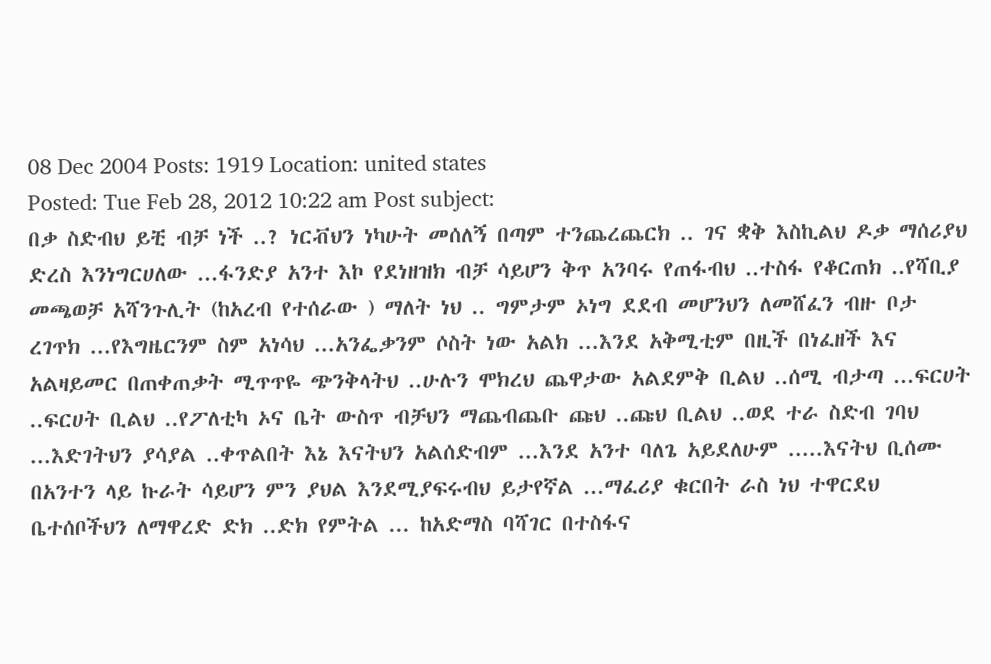08 Dec 2004 Posts: 1919 Location: united states
Posted: Tue Feb 28, 2012 10:22 am Post subject:
በቃ ስድብህ ይቺ ብቻ ነች ..? ነርቭህን ነካሁት መሰለኝ በጣም ተንጨረጨርክ .. ገና ቋቅ እስኪልህ ዶቃ ማሰሪያህ ድረስ እንነግርሀለው ...ፋንድያ አንተ እኮ የደነዘዝክ ብቻ ሳይሆን ቅጥ አንባሩ የጠፋብህ ..ተስፋ የቆርጠክ ..የሻቢያ መጫወቻ አሻንጉሊት (ከአረብ የተሰራው ) ማለት ነህ .. ግምታም ኦነግ ደደብ መሆንህን ለመሸፈን ብዙ ቦታ ረገጥክ ...የእግዜርንም ስም አነሳህ ...አንፌቃንም ሶስት ነው አልክ ...እንደ አቅሚቲም በዚች በነፈዘች እና አልዛይመር በጠቀጠቃት ሚጥጥዬ ጭንቅላትህ ..ሁሉን ሞክረህ ጨዋታው አልደምቅ ቢልህ ..ሰሚ ብታጣ ...ፍርሀት ..ፍርሀት ቢልህ ..የፖለቲካ ኦና ቤት ውስጥ ብቻህን ማጨብጨቡ ጩህ ..ጩህ ቢልህ ..ወደ ተራ ስድብ ገባህ ...እድገትህን ያሳያል ..ቀጥልበት እኔ እናትህን አልሰድብም ...እንደ አንተ ባለጌ አይደለሁም .....እናትህ ቢሰሙ በአንተን ላይ ኩራት ሳይሆን ምን ያህል እንደሚያፍሩብህ ይታየኛል ...ማፈሪያ ቁርበት ራስ ነህ ተዋርደህ ቤተሰቦችህን ለማዋረድ ድክ ..ድክ የምትል ... ከአድማስ ባሻገር በተስፋና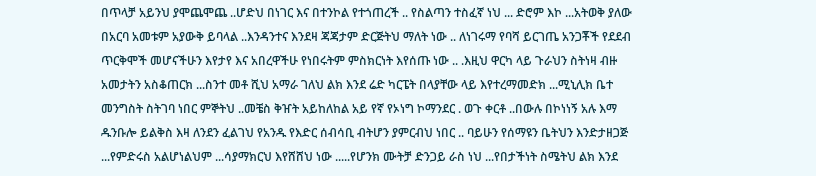በጥላቻ አይንህ ያሞጨሞጨ ..ሆድህ በነገር እና በተንኮል የተጎጠረች .. የስልጣን ተስፈኛ ነህ ... ድሮም እኮ ...አትወቅ ያለው በአርባ አመቱም አያውቅ ይባላል ..እንዳንተና እንደዛ ጃጃታም ድርጅትህ ማለት ነው .. ለነገሩማ የባሻ ይርገጤ አንጋቾች የደደብ ጥርቅሞች መሆናችሁን እየታየ እና አበረዋችሁ የነበሩትም ምስክርነት እየሰጡ ነው .. .እዚህ ዋርካ ላይ ጉራህን ስትነዛ ብዙ አመታትን አስቆጠርክ ...ስንተ መቶ ሺህ አማራ ገለህ ልክ እንደ ሬድ ካርፔት በላያቸው ላይ እየተረማመድክ ...ሚኒሊክ ቤተ መንግስት ስትገባ ነበር ምኞትህ ..መቼስ ቅዠት አይከለከል አይ የኛ የኦነግ ኮማንደር . ወጉ ቀርቶ ..በውሉ በኮነነኝ አሉ እማ ዱንቡሎ ይልቅስ እዛ ለንደን ፈልገህ የአንዱ የእድር ሰብሳቢ ብትሆን ያምርብህ ነበር .. ባይሁን የሰማዩን ቤትህን እንድታዘጋጅ ...የምድሩስ አልሆነልህም ...ሳያማክርህ እየሸሸህ ነው .....የሆንክ ሙትቻ ድንጋይ ራስ ነህ ...የበታችነት ስሜትህ ልክ እንደ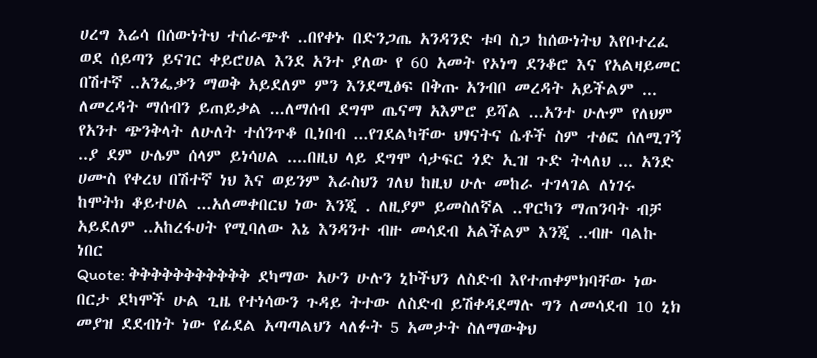ሀረግ እሬሳ በሰውነትህ ተሰራጭቶ ..በየቀኑ በድንጋጤ አንዳንድ ቱባ ስጋ ከሰውነትህ እየቦተረፈ ወደ ሰይጣን ይናገር ቀይሮሀል እንደ አንተ ያለው የ 60 አመት የኦነግ ደንቆሮ እና የአልዛይመር በሽተኛ ..አንፌቃን ማወቅ አይደለም ምን እንደሚፅፍ በቅጡ አንብቦ መረዳት አይችልም ... ለመረዳት ማሰብን ይጠይቃል ...ለማሰብ ደግሞ ጤናማ አእምሮ ይሻል ...አንተ ሁሉም የለህም የአንተ ጭንቅላት ለሁለት ተሰንጥቆ ቢነበብ ...የገደልካቸው ህፃናትና ሴቶች ስም ተፅፎ ሰለሚገኝ ..ያ ደም ሁሌም ሰላም ይነሳሀል ....በዚህ ላይ ደግሞ ሳታፍር ጎድ ኢዝ ጉድ ትላለህ ... አንድ ሀሙስ የቀረህ በሽተኛ ነህ እና ወይንም እራስህን ገለህ ከዚህ ሁሉ መከራ ተገላገል ለነገሩ ከሞትክ ቆይተሀል ...አለመቀበርህ ነው እንጂ . ለዚያም ይመስለኛል ..ዋርካን ማጠንባት ብቻ አይደለም ..አከረፋሀት የሚባለው እኔ እንዳንተ ብዙ መሳደብ አልችልም እንጂ ..ብዙ ባልኩ ነበር
Quote: ቅቅቅቅቅቅቅቅቅቅቅ ደካማው አሁን ሁሉን ኒኮችህን ለስድብ እየተጠቀምክባቸው ነው በርታ ደካሞች ሁል ጊዜ የተነሳውን ጉዳይ ትተው ለስድብ ይሽቀዳደማሉ ግን ለመሳደብ 10 ኒክ መያዝ ደደብነት ነው የፊደል አጣጣልህን ላለፉት 5 አመታት ስለማውቅህ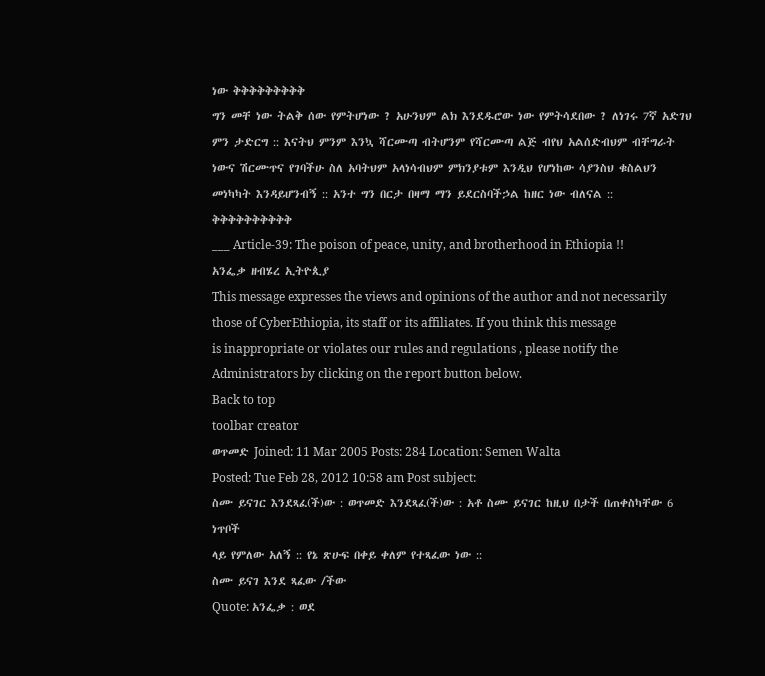ነው ቅቅቅቅቅቅቅቅቅ
ግን መቸ ነው ትልቅ ሰው የምትሆነው ? አሁንህም ልክ እንደዱሮው ነው የምትሳደበው ? ለነገሩ 7ኛ አድገህ ምን ታድርግ :: እናትህ ምንም እንኳ ሻርሙጣ ብትሆንም የሻርሙጣ ልጅ ብየህ አልሰድብህም ብቸግራት ነውና ሽርሙጥና የገባችሁ ስለ አባትህም አላነሳብህም ምክንያቱም እንዲህ የሆነከው ሳያንስህ ቁስልህን መነካካት እንዳይሆንብኝ :: አንተ ግን በርታ በዛማ ማን ይደርስባችኃል ከዘር ነው ብለናል :: ቅቅቅቅቅቅቅቅቅቅ
___ Article-39: The poison of peace, unity, and brotherhood in Ethiopia !!
አንፌቃ ዘብሄረ ኢትዮጲያ
This message expresses the views and opinions of the author and not necessarily
those of CyberEthiopia, its staff or its affiliates. If you think this message
is inappropriate or violates our rules and regulations , please notify the Administrators by clicking on the report button below.
Back to top
toolbar creator
ወጥመድ Joined: 11 Mar 2005 Posts: 284 Location: Semen Walta
Posted: Tue Feb 28, 2012 10:58 am Post subject:
ስሙ ይናገር እንደጻፈ(ች)ው : ወጥመድ እንደጻፈ(ች)ው : አቶ ስሙ ይናገር ከዚህ በታች በጠቀስካቸው 6 ነጥቦች
ላይ የምለው አለኝ :: የኔ ጽሁፍ በቀይ ቀለም የተጻፈው ነው ::
ስሙ ይናገ እንደ ጻፈው /ችው
Quote: አንፌቃ : ወደ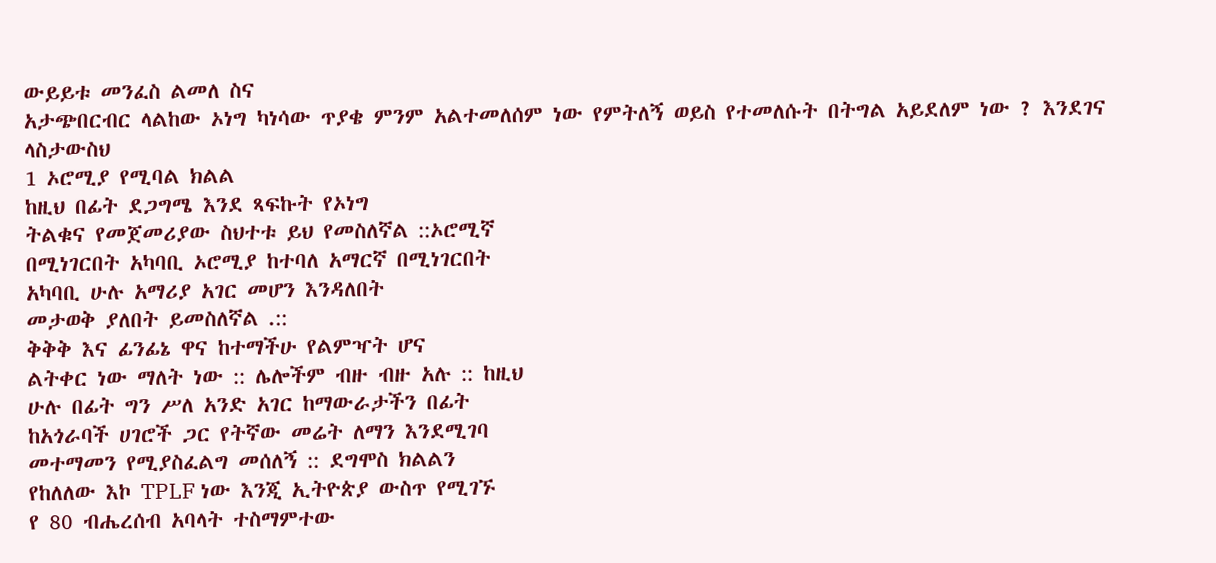ውይይቱ መንፈስ ልመለ ስና
አታጭበርብር ላልከው ኦነግ ካነሳው ጥያቄ ምንም አልተመለሰም ነው የምትለኝ ወይስ የተመለሱት በትግል አይደለም ነው ? እንደገና ላስታውስህ
1 ኦሮሚያ የሚባል ክልል
ከዚህ በፊት ደጋግሜ እንደ ጻፍኩት የኦነግ
ትልቁና የመጀመሪያው ስህተቱ ይህ የመስለኛል ::ኦሮሚኛ
በሚነገርበት አካባቢ ኦሮሚያ ከተባለ አማርኛ በሚነገርበት
አካባቢ ሁሉ አማሪያ አገር መሆን እንዳለበት
መታወቅ ያለበት ይመስለኛል .::
ቅቅቅ እና ፊንፊኔ ዋና ከተማችሁ የልምዣት ሆና
ልትቀር ነው ማለት ነው :: ሌሎችም ብዙ ብዙ አሉ :: ከዚህ
ሁሉ በፊት ግን ሥለ አንድ አገር ከማውራታችን በፊት
ከአጎራባች ሀገሮች ጋር የትኛው መሬት ለማን እንደሚገባ
መተማመን የሚያስፈልግ መሰለኝ :: ደግሞስ ክልልን
የከለለው እኮ TPLF ነው እንጂ ኢትዮጵያ ውስጥ የሚገኙ
የ 80 ብሔረሰብ አባላት ተስማምተው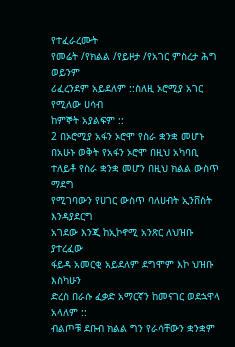የተፈራረሙት
የመሬት /የክልል /የይዞታ /የአገር ምስረታ ሕግ ወይንም
ሪፈረንደም አይደለም ::ስለዚ ኦሮሚያ አገር የሚለው ሀሳብ
ከምኞት አያልፍም ::
2 በኦሮሚያ አፋን ኦሮሞ የስራ ቋንቋ መሆኑ
በአሁኑ ወቅት የአፋን ኦሮሞ በዚህ አካባቢ
ተለይቶ የስራ ቋንቋ መሆን በዚህ ክልል ውስጥ ማደግ
የሚገባውን የሀገር ውስጥ ባለሀብት ኢንቨስት እንዳያደርግ
አገደው እንጂ ከኢኮኖሚ አንጽር ለህዝቡ ያተረፈው
ፋይዳ አመርቂ አይደለም ደግሞም እኮ ህዝቡ እስካሁን
ድረስ በራሱ ፈቃድ አማርኛን ከመናገር ወደኋዋላ አላለም ::
ብልጦቹ ደቡብ ክልል ግን የራሳቸውን ቋንቋም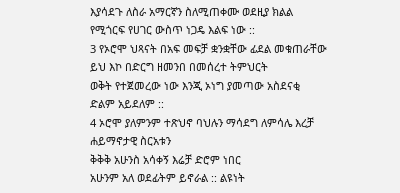እያሳደጉ ለስራ አማርኛን ስለሚጠቀሙ ወደዚያ ክልል
የሚጎርፍ የሀገር ውስጥ ነጋዴ እልፍ ነው ::
3 የኦሮሞ ህጻናት በአፍ መፍቻ ቋንቋቸው ፊደል መቁጠራቸው
ይህ እኮ በድርግ ዘመንበ በመሰረተ ትምህርት
ወቅት የተጀመረው ነው እንጂ ኦነግ ያመጣው አስደናቂ
ድልም አይደለም ::
4 ኦሮሞ ያለምንም ተጽህኖ ባህሉን ማሳደግ ለምሳሌ እረቻ ሐይማኖታዊ ስርአቱን
ቅቅቅ አሁንስ አሳቀኝ እሬቻ ድሮም ነበር
አሁንም አለ ወደፊትም ይኖራል :: ልዩነት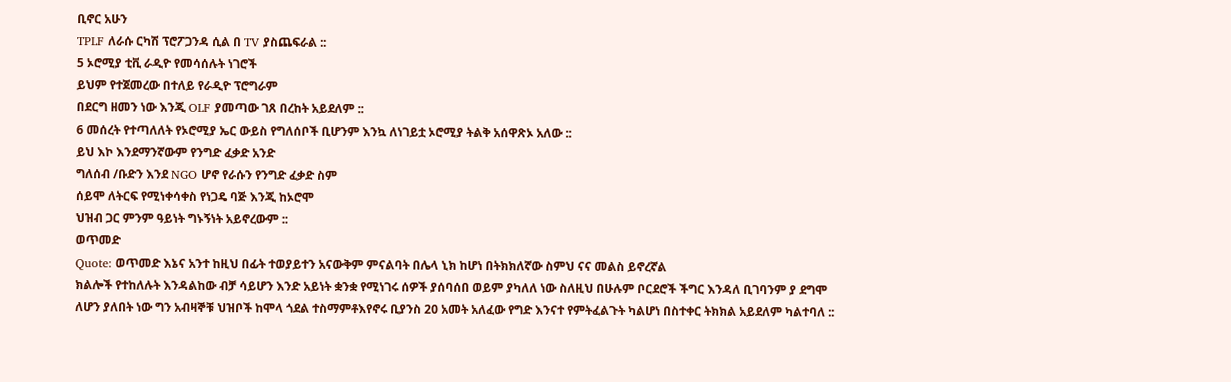ቢኖር አሁን
TPLF ለራሱ ርካሽ ፕሮፖጋንዳ ሲል በ TV ያስጨፍራል ::
5 ኦሮሚያ ቲቪ ራዲዮ የመሳሰሉት ነገሮች
ይህም የተጀመረው በተለይ የራዲዮ ፕሮግራም
በደርግ ዘመን ነው እንጂ OLF ያመጣው ገጸ በረከት አይደለም ::
6 መሰረት የተጣለለት የኦሮሚያ ኤር ውይስ የግለሰቦች ቢሆንም እንኳ ለነገይቷ ኦሮሚያ ትልቅ አሰዋጽኦ አለው ::
ይህ እኮ እንደማንኛውም የንግድ ፈቃድ አንድ
ግለሰብ /ቡድን እንደ NGO ሆኖ የራሱን የንግድ ፈቃድ ስም
ሰይሞ ለትርፍ የሚነቀሳቀስ የነጋዴ ባጅ እንጂ ከኦሮሞ
ህዝብ ጋር ምንም ዓይነት ግኑኝነት አይኖረውም ::
ወጥመድ
Quote: ወጥመድ እኔና አንተ ከዚህ በፊት ተወያይተን አናውቅም ምናልባት በሌላ ኒክ ከሆነ በትክክለኛው ስምህ ናና መልስ ይኖረኛል
ክልሎች የተከለሉት እንዳልከው ብቻ ሳይሆን እንድ አይነት ቋንቋ የሚነገሩ ሰዎች ያሰባሰበ ወይም ያካለለ ነው ስለዚህ በሁሉም ቦርደሮች ችግር እንዳለ ቢገባንም ያ ደግሞ ለሆን ያለበት ነው ግን አብዛኞቹ ህዝቦች ከሞላ ጎደል ተስማምቶእየኖሩ ቢያንስ 20 አመት አለፈው የግድ እንናተ የምትፈልጉት ካልሆነ በስተቀር ትክክል አይደለም ካልተባለ ::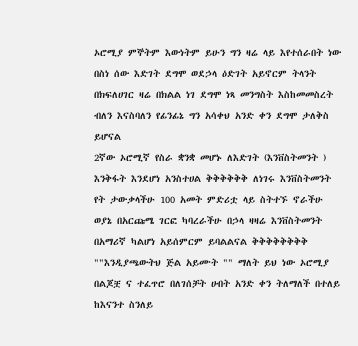ኦሮሚያ ምኞትም እውነትም ይሁን ግን ዛሬ ላይ እየተሰራበት ነው በስነ ሰው እድገት ደግሞ ወደኃላ ዕድገት አይኖርም ትላንት በክፍለሀገር ዛሬ በክልል ነገ ደግሞ ነጻ መንግስት እስከመመስረት ብለን እናስባለን የፊንፊኔ ግን አሳቀህ አንድ ቀን ደግሞ ታለቅስ ይሆናል
2ኛው ኦሮሚኛ የስራ ቋንቋ መሆኑ ለእድገት (እንቨስትመንት ) እንቅፋት እንደሆነ አንስተሀል ቅቅቅቅቅቅ ለነገሩ እንቨስትመንት የት ታውቃላችሁ 100 አመት ምድሪቷ ላይ ስትተኙ ኖራችሁ ወያኔ በአርጩሜ ገርፎ ካባረራችሁ በኃላ ዛዛሬ እንቨስትመንት በአማሪኛ ካልሆነ አይሰምርም ይባልልናል ቅቅቅቅቅቅቅቅ ""እንዲያጫውትህ ጅል አይሙት "" ማለት ይህ ነው ኦሮሚያ በልጆቿ ና ተፈጥሮ በለገሰቻት ሀብት አንድ ቀን ትለማለች በተለይ ከእናንተ ስንለይ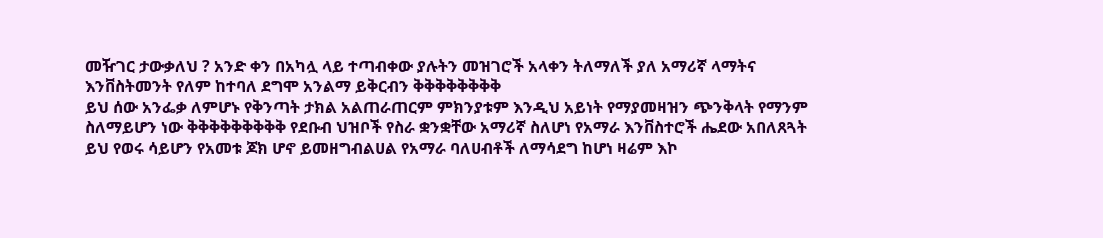መዥገር ታውቃለህ ? አንድ ቀን በአካሏ ላይ ተጣብቀው ያሉትን መዝገሮች አላቀን ትለማለች ያለ አማሪኛ ላማትና እንቨስትመንት የለም ከተባለ ደግሞ አንልማ ይቅርብን ቅቅቅቅቅቅቅቅ
ይህ ሰው አንፌቃ ለምሆኑ የቅንጣት ታክል አልጠራጠርም ምክንያቱም እንዲህ አይነት የማያመዛዝን ጭንቅላት የማንም ስለማይሆን ነው ቅቅቅቅቅቅቅቅቅ የደቡብ ህዝቦች የስራ ቋንቋቸው አማሪኛ ስለሆነ የአማራ እንቨስተሮች ሔደው አበለጸጓት ይህ የወሩ ሳይሆን የአመቱ ጆክ ሆኖ ይመዘግብልሀል የአማራ ባለሀብቶች ለማሳደግ ከሆነ ዛሬም እኮ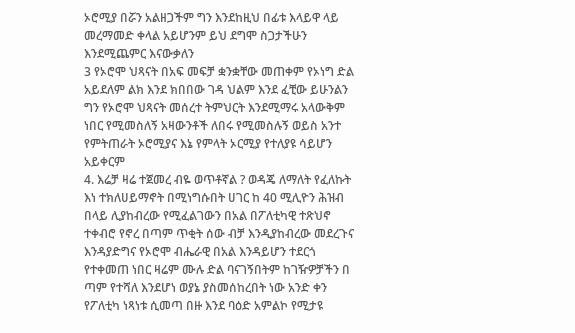ኦሮሚያ በሯን አልዘጋችም ግን እንደከዚህ በፊቱ እላይዋ ላይ መረማመድ ቀላል አይሆንም ይህ ደግሞ ስጋታችሁን እንደሚጨምር እናውቃለን
3 የኦሮሞ ህጻናት በአፍ መፍቻ ቋንቋቸው መጠቀም የኦነግ ድል አይደለም ልክ እንደ ክበበው ገዳ ህልም እንደ ፈቺው ይሁንልን ግን የኦሮሞ ህጻናት መሰረተ ትምህርት እንደሚማሩ አላውቅም ነበር የሚመስለኝ አዛውንቶች ለበሩ የሚመስሉኝ ወይስ አንተ የምትጠራት ኦሮሚያና እኔ የምላት ኦርሚያ የተለያዩ ሳይሆን አይቀርም
4. እሬቻ ዛሬ ተጀመረ ብዬ ወጥቶኛል ? ወዳጄ ለማለት የፈለኩት እነ ተክለሀይማኖት በሚነግሱበት ሀገር ከ 40 ሚሊዮን ሕዝብ በላይ ሊያከብረው የሚፈልገውን በአል በፖለቲካዊ ተጽህኖ ተቀብሮ የኖረ በጣም ጥቂት ሰው ብቻ እንዲያከብረው መደረጉና እንዳያድግና የኦሮሞ ብሔራዊ በአል እንዳይሆን ተደርጎ የተቀመጠ ነበር ዛሬም ሙሉ ድል ባናገኝበትም ከገዥዎቻችን በ
ጣም የተሻለ እንደሆነ ወያኔ ያስመሰከረበት ነው አንድ ቀን የፖለቲካ ነጻነቱ ሲመጣ በዙ እንደ ባዕድ አምልኮ የሚታዩ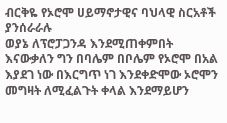ብርቅዬ የኦሮሞ ሀይማኖታዊና ባህላዊ ስርአቶች ያንሰራራሉ
ወያኔ ለፕሮፓጋንዳ እንደሚጠቀምበት እናውቃለን ግን በባሌም በቦሌም የኦሮሞ በአል እያደገ ነው በእርግጥ ነገ እንደቀድሞው ኦሮሞን መግዛት ለሚፈልጉት ቀላል እንደማይሆን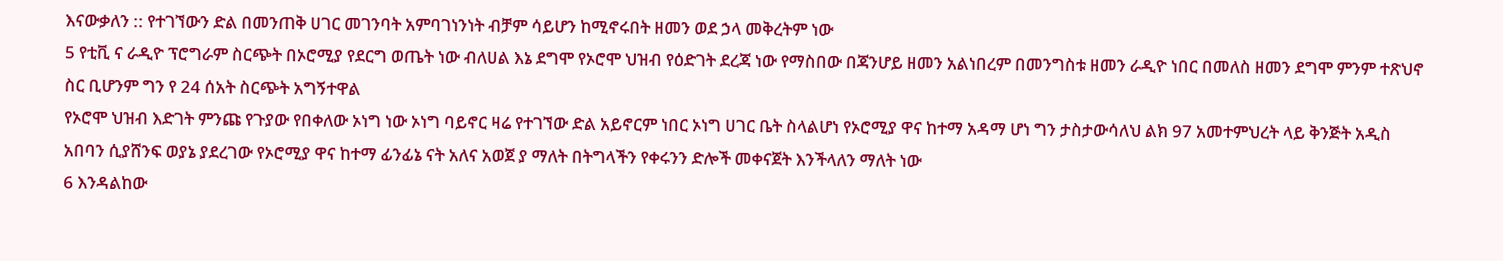እናውቃለን :: የተገኘውን ድል በመንጠቅ ሀገር መገንባት አምባገነንነት ብቻም ሳይሆን ከሚኖሩበት ዘመን ወደ ኃላ መቅረትም ነው
5 የቲቪ ና ራዲዮ ፕሮግራም ስርጭት በኦሮሚያ የደርግ ወጤት ነው ብለሀል እኔ ደግሞ የኦሮሞ ህዝብ የዕድገት ደረጃ ነው የማስበው በጃንሆይ ዘመን አልነበረም በመንግስቱ ዘመን ራዲዮ ነበር በመለስ ዘመን ደግሞ ምንም ተጽህኖ ስር ቢሆንም ግን የ 24 ሰአት ስርጭት አግኝተዋል
የኦሮሞ ህዝብ እድገት ምንጩ የጉያው የበቀለው ኦነግ ነው ኦነግ ባይኖር ዛሬ የተገኘው ድል አይኖርም ነበር ኦነግ ሀገር ቤት ስላልሆነ የኦሮሚያ ዋና ከተማ አዳማ ሆነ ግን ታስታውሳለህ ልክ 97 አመተምህረት ላይ ቅንጅት አዲስ አበባን ሲያሸንፍ ወያኔ ያደረገው የኦሮሚያ ዋና ከተማ ፊንፊኔ ናት አለና አወጀ ያ ማለት በትግላችን የቀሩንን ድሎች መቀናጀት እንችላለን ማለት ነው
6 እንዳልከው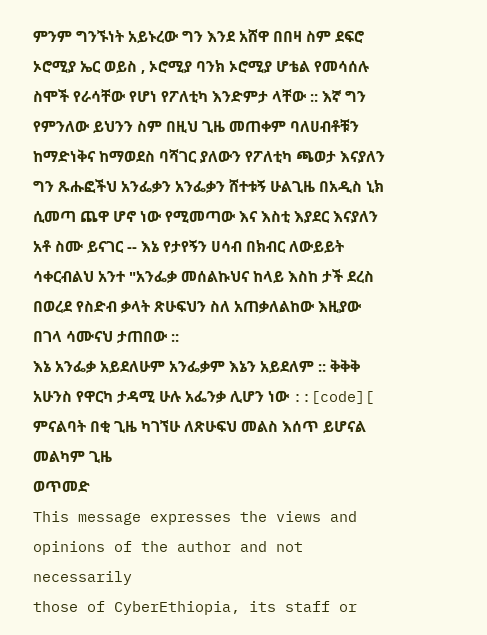ምንም ግንኙነት አይኑረው ግን እንደ አሸዋ በበዛ ስም ደፍሮ ኦሮሚያ ኤር ወይስ , ኦሮሚያ ባንክ ኦሮሚያ ሆቴል የመሳሰሉ ስሞች የራሳቸው የሆነ የፖለቲካ እንድምታ ላቸው :: እኛ ግን የምንለው ይህንን ስም በዚህ ጊዜ መጠቀም ባለሀብቶቹን ከማድነቅና ከማወደስ ባሻገር ያለውን የፖለቲካ ጫወታ እናያለን
ግን ጹሑፎችህ አንፌቃን አንፌቃን ሸተቱኝ ሁልጊዜ በአዲስ ኒክ ሲመጣ ጨዋ ሆኖ ነው የሚመጣው እና እስቲ እያደር እናያለን
አቶ ስሙ ይናገር -- እኔ የታየኝን ሀሳብ በክብር ለውይይት ሳቀርብልህ አንተ "አንፌቃ መሰልኩህና ከላይ እስከ ታች ደረስ በወረደ የስድብ ቃላት ጽሁፍህን ስለ አጠቃለልከው እዚያው በገላ ሳሙናህ ታጠበው ::
እኔ አንፌቃ አይደለሁም አንፌቃም እኔን አይደለም :: ቅቅቅ አሁንስ የዋርካ ታዳሚ ሁሉ አፌንቃ ሊሆን ነው ::[code][
ምናልባት በቂ ጊዜ ካገኘሁ ለጽሁፍህ መልስ እሰጥ ይሆናል
መልካም ጊዜ
ወጥመድ
This message expresses the views and opinions of the author and not necessarily
those of CyberEthiopia, its staff or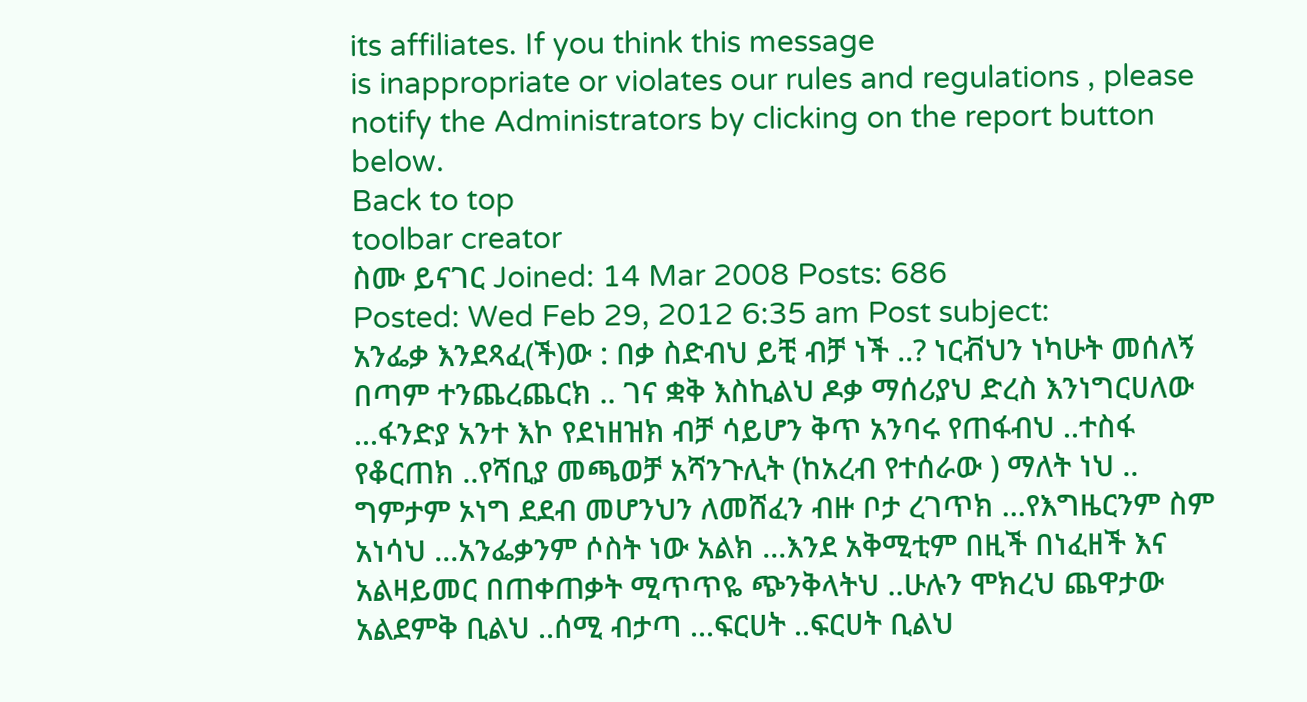its affiliates. If you think this message
is inappropriate or violates our rules and regulations , please notify the Administrators by clicking on the report button below.
Back to top
toolbar creator
ስሙ ይናገር Joined: 14 Mar 2008 Posts: 686
Posted: Wed Feb 29, 2012 6:35 am Post subject:
አንፌቃ እንደጻፈ(ች)ው : በቃ ስድብህ ይቺ ብቻ ነች ..? ነርቭህን ነካሁት መሰለኝ በጣም ተንጨረጨርክ .. ገና ቋቅ እስኪልህ ዶቃ ማሰሪያህ ድረስ እንነግርሀለው ...ፋንድያ አንተ እኮ የደነዘዝክ ብቻ ሳይሆን ቅጥ አንባሩ የጠፋብህ ..ተስፋ የቆርጠክ ..የሻቢያ መጫወቻ አሻንጉሊት (ከአረብ የተሰራው ) ማለት ነህ .. ግምታም ኦነግ ደደብ መሆንህን ለመሸፈን ብዙ ቦታ ረገጥክ ...የእግዜርንም ስም አነሳህ ...አንፌቃንም ሶስት ነው አልክ ...እንደ አቅሚቲም በዚች በነፈዘች እና አልዛይመር በጠቀጠቃት ሚጥጥዬ ጭንቅላትህ ..ሁሉን ሞክረህ ጨዋታው አልደምቅ ቢልህ ..ሰሚ ብታጣ ...ፍርሀት ..ፍርሀት ቢልህ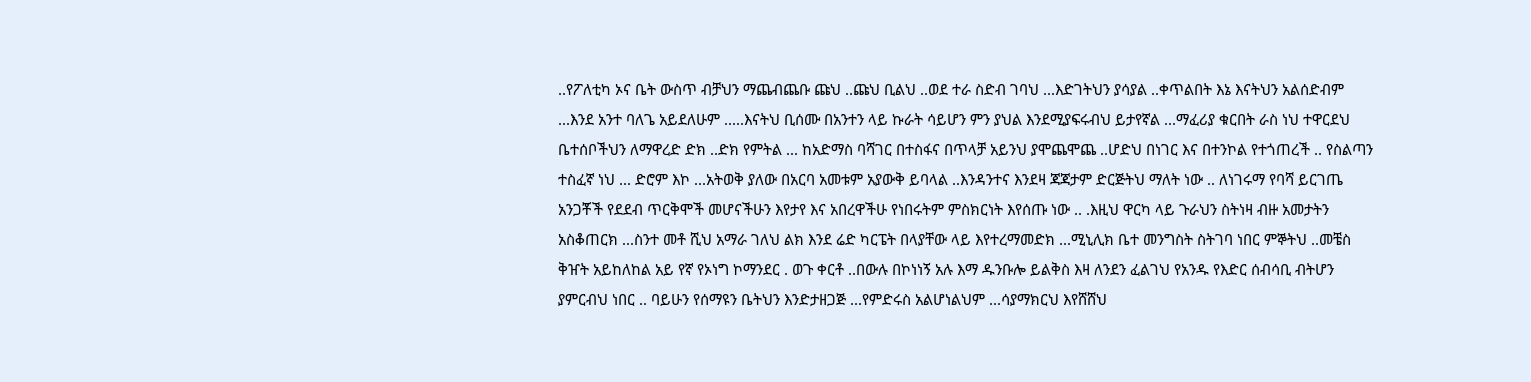..የፖለቲካ ኦና ቤት ውስጥ ብቻህን ማጨብጨቡ ጩህ ..ጩህ ቢልህ ..ወደ ተራ ስድብ ገባህ ...እድገትህን ያሳያል ..ቀጥልበት እኔ እናትህን አልሰድብም ...እንደ አንተ ባለጌ አይደለሁም .....እናትህ ቢሰሙ በአንተን ላይ ኩራት ሳይሆን ምን ያህል እንደሚያፍሩብህ ይታየኛል ...ማፈሪያ ቁርበት ራስ ነህ ተዋርደህ ቤተሰቦችህን ለማዋረድ ድክ ..ድክ የምትል ... ከአድማስ ባሻገር በተስፋና በጥላቻ አይንህ ያሞጨሞጨ ..ሆድህ በነገር እና በተንኮል የተጎጠረች .. የስልጣን ተስፈኛ ነህ ... ድሮም እኮ ...አትወቅ ያለው በአርባ አመቱም አያውቅ ይባላል ..እንዳንተና እንደዛ ጃጃታም ድርጅትህ ማለት ነው .. ለነገሩማ የባሻ ይርገጤ አንጋቾች የደደብ ጥርቅሞች መሆናችሁን እየታየ እና አበረዋችሁ የነበሩትም ምስክርነት እየሰጡ ነው .. .እዚህ ዋርካ ላይ ጉራህን ስትነዛ ብዙ አመታትን አስቆጠርክ ...ስንተ መቶ ሺህ አማራ ገለህ ልክ እንደ ሬድ ካርፔት በላያቸው ላይ እየተረማመድክ ...ሚኒሊክ ቤተ መንግስት ስትገባ ነበር ምኞትህ ..መቼስ ቅዠት አይከለከል አይ የኛ የኦነግ ኮማንደር . ወጉ ቀርቶ ..በውሉ በኮነነኝ አሉ እማ ዱንቡሎ ይልቅስ እዛ ለንደን ፈልገህ የአንዱ የእድር ሰብሳቢ ብትሆን ያምርብህ ነበር .. ባይሁን የሰማዩን ቤትህን እንድታዘጋጅ ...የምድሩስ አልሆነልህም ...ሳያማክርህ እየሸሸህ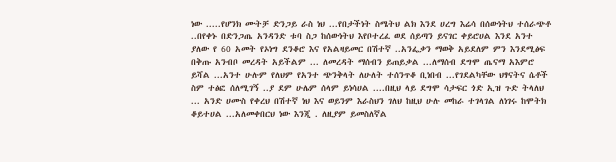ነው .....የሆንክ ሙትቻ ድንጋይ ራስ ነህ ...የበታችነት ስሜትህ ልክ እንደ ሀረግ እሬሳ በሰውነትህ ተሰራጭቶ ..በየቀኑ በድንጋጤ አንዳንድ ቱባ ስጋ ከሰውነትህ እየቦተረፈ ወደ ሰይጣን ይናገር ቀይሮሀል እንደ አንተ ያለው የ 60 አመት የኦነግ ደንቆሮ እና የአልዛይመር በሽተኛ ..አንፌቃን ማወቅ አይደለም ምን እንደሚፅፍ በቅጡ አንብቦ መረዳት አይችልም ... ለመረዳት ማሰብን ይጠይቃል ...ለማሰብ ደግሞ ጤናማ አእምሮ ይሻል ...አንተ ሁሉም የለህም የአንተ ጭንቅላት ለሁለት ተሰንጥቆ ቢነበብ ...የገደልካቸው ህፃናትና ሴቶች ስም ተፅፎ ሰለሚገኝ ..ያ ደም ሁሌም ሰላም ይነሳሀል ....በዚህ ላይ ደግሞ ሳታፍር ጎድ ኢዝ ጉድ ትላለህ ... አንድ ሀሙስ የቀረህ በሽተኛ ነህ እና ወይንም እራስህን ገለህ ከዚህ ሁሉ መከራ ተገላገል ለነገሩ ከሞትክ ቆይተሀል ...አለመቀበርህ ነው እንጂ . ለዚያም ይመስለኛል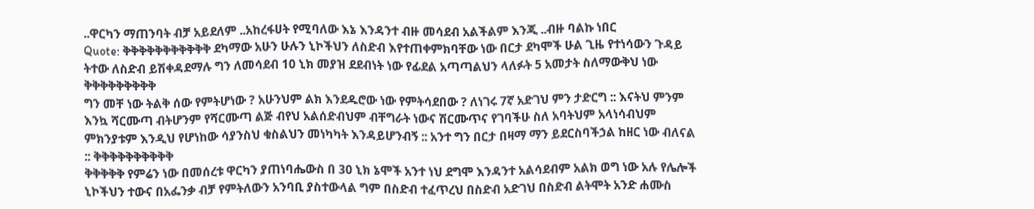..ዋርካን ማጠንባት ብቻ አይደለም ..አከረፋሀት የሚባለው እኔ እንዳንተ ብዙ መሳደብ አልችልም እንጂ ..ብዙ ባልኩ ነበር
Quote: ቅቅቅቅቅቅቅቅቅቅቅ ደካማው አሁን ሁሉን ኒኮችህን ለስድብ እየተጠቀምክባቸው ነው በርታ ደካሞች ሁል ጊዜ የተነሳውን ጉዳይ ትተው ለስድብ ይሽቀዳደማሉ ግን ለመሳደብ 10 ኒክ መያዝ ደደብነት ነው የፊደል አጣጣልህን ላለፉት 5 አመታት ስለማውቅህ ነው ቅቅቅቅቅቅቅቅቅ
ግን መቸ ነው ትልቅ ሰው የምትሆነው ? አሁንህም ልክ እንደዱሮው ነው የምትሳደበው ? ለነገሩ 7ኛ አድገህ ምን ታድርግ :: እናትህ ምንም እንኳ ሻርሙጣ ብትሆንም የሻርሙጣ ልጅ ብየህ አልሰድብህም ብቸግራት ነውና ሽርሙጥና የገባችሁ ስለ አባትህም አላነሳብህም ምክንያቱም እንዲህ የሆነከው ሳያንስህ ቁስልህን መነካካት እንዳይሆንብኝ :: አንተ ግን በርታ በዛማ ማን ይደርስባችኃል ከዘር ነው ብለናል :: ቅቅቅቅቅቅቅቅቅቅ
ቅቅቅቅቅ የምሬን ነው በመሰረቱ ዋርካን ያጠነባሔውስ በ 30 ኒክ ኔሞች አንተ ነህ ደግሞ እንዳንተ አልሳደብም አልክ ወግ ነው አሉ የሌሎች ኒኮችህን ተውና በአፌንቃ ብቻ የምትለውን አንባቢ ያስተውላል ግም በስድብ ተፈጥረህ በስድብ አድገህ በስድብ ልትሞት አንድ ሐሙስ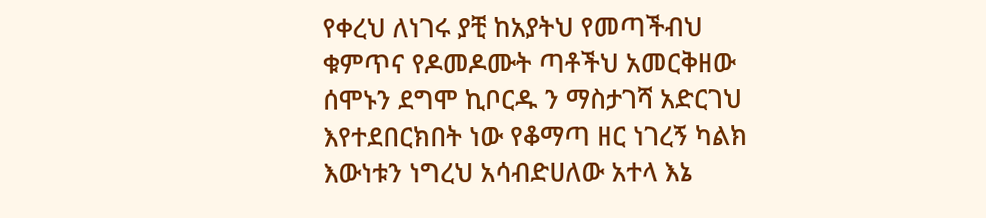የቀረህ ለነገሩ ያቺ ከአያትህ የመጣችብህ ቁምጥና የዶመዶሙት ጣቶችህ አመርቅዘው ሰሞኑን ደግሞ ኪቦርዱ ን ማስታገሻ አድርገህ እየተደበርክበት ነው የቆማጣ ዘር ነገረኝ ካልክ እውነቱን ነግረህ አሳብድሀለው አተላ እኔ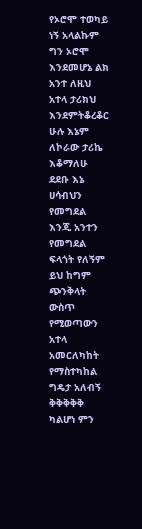የኦሮሞ ተወካይ ነኝ አላልኩም ግን ኦሮሞ እንደመሆኔ ልክ አንተ ለዚህ አተላ ታሪክህ እንደምትቆረቆር ሁሉ እኔም ለኮራው ታሪኬ እቆማለሁ
ደደቡ እኔ ሀሳብህን የመግደል እንጂ አንተን የመግደል ፍላጎት የለኝም ይህ ከግም ጭንቅላት ውስጥ የሚወጣውን አተላ አመርለካከት የማስተካከል ግዴታ አለብኝ ቅቅቅቅቅ ካልሆነ ምን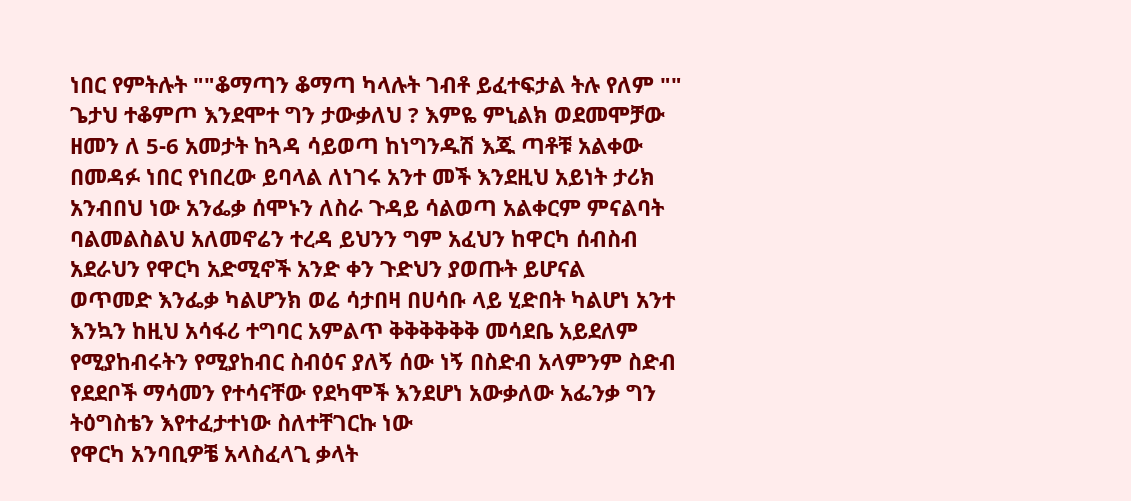ነበር የምትሉት ""ቆማጣን ቆማጣ ካላሉት ገብቶ ይፈተፍታል ትሉ የለም "" ጌታህ ተቆምጦ እንደሞተ ግን ታውቃለህ ? እምዬ ምኒልክ ወደመሞቻው ዘመን ለ 5-6 አመታት ከጓዳ ሳይወጣ ከነግንዱሽ እጁ ጣቶቹ አልቀው በመዳፉ ነበር የነበረው ይባላል ለነገሩ አንተ መች እንደዚህ አይነት ታሪክ አንብበህ ነው አንፌቃ ሰሞኑን ለስራ ጉዳይ ሳልወጣ አልቀርም ምናልባት ባልመልስልህ አለመኖሬን ተረዳ ይህንን ግም አፈህን ከዋርካ ሰብስብ አደራህን የዋርካ አድሚኖች አንድ ቀን ጉድህን ያወጡት ይሆናል
ወጥመድ እንፌቃ ካልሆንክ ወሬ ሳታበዛ በሀሳቡ ላይ ሂድበት ካልሆነ አንተ እንኳን ከዚህ አሳፋሪ ተግባር አምልጥ ቅቅቅቅቅቅ መሳደቤ አይደለም የሚያከብሩትን የሚያከብር ስብዕና ያለኝ ሰው ነኝ በስድብ አላምንም ስድብ የደደቦች ማሳመን የተሳናቸው የደካሞች እንደሆነ አውቃለው አፌንቃ ግን ትዕግስቴን እየተፈታተነው ስለተቸገርኩ ነው
የዋርካ አንባቢዎቼ አላስፈላጊ ቃላት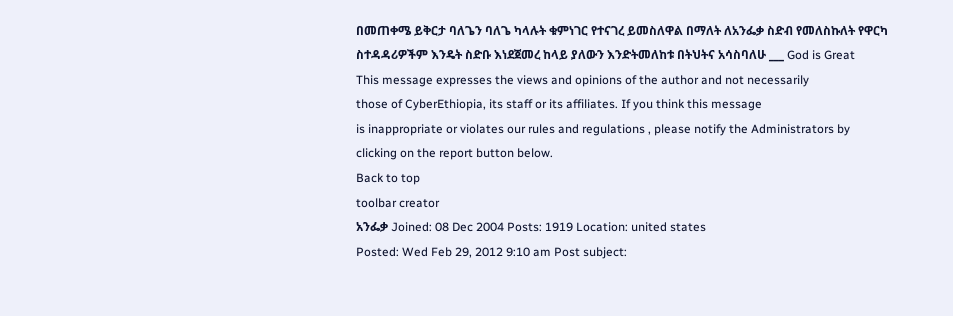በመጠቀሜ ይቅርታ ባለጌን ባለጌ ካላሉት ቁምነገር የተናገረ ይመስለዋል በማለት ለአንፌቃ ስድብ የመለስኩለት የዋርካ ስተዳዳሪዎችም እንዴት ስድቡ እነደጀመረ ከላይ ያለውን እንድትመለከቱ በትህትና አሳስባለሁ ___ God is Great
This message expresses the views and opinions of the author and not necessarily
those of CyberEthiopia, its staff or its affiliates. If you think this message
is inappropriate or violates our rules and regulations , please notify the Administrators by clicking on the report button below.
Back to top
toolbar creator
አንፌቃ Joined: 08 Dec 2004 Posts: 1919 Location: united states
Posted: Wed Feb 29, 2012 9:10 am Post subject: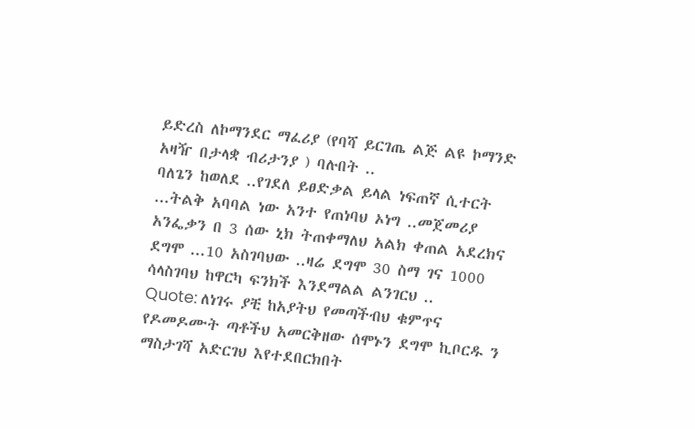ይድረስ ለኮማንደር ማፈሪያ (የባሻ ይርገጤ ልጅ ልዩ ኮማንድ አዛዥ በታላቋ ብሪታንያ ) ባሉበት ..
ባለጌን ከወለደ ..የገደለ ይፀድቃል ይላል ነፍጠኛ ሲተርት ...ትልቅ አባባል ነው አንተ የጠነባህ ኦነግ ..መጀመሪያ አንፌቃን በ 3 ሰው ኒክ ትጠቀማለህ አልክ ቀጠል አደረክና ደግሞ ...10 አስገባህው ..ዛሬ ደግሞ 30 ስማ ገና 1000 ሳላስገባህ ከዋርካ ፍንክች እንደማልል ልንገርህ ..
Quote: ለነገሩ ያቺ ከአያትህ የመጣችብህ ቁምጥና የዶመዶሙት ጣቶችህ አመርቅዘው ሰሞኑን ደግሞ ኪቦርዱ ን ማስታገሻ አድርገህ እየተደበርክበት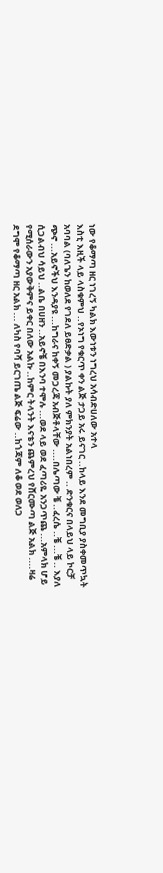ነው የቆማጣ ዘር ነገረኝ ካልክ እውነቱን ነግረህ አሳብድሀለው አተላ
እስቲ እዚች ላይ ላስቁምህ ..የኦነግ የቁርጥ ቀን ልጅ ታጋይ አሩ ይናገር ..ከላይ እንደ መግቢያ ያስቀመጥኳት አባባል (ባለጌን ከወለደ የገደለ ይፀድቃል ) ያልኩት ያለ ምክንያት አልነበረም .. ድንቁርና በላይህ ላይ ኮርቻ ጭኖ ...አይኖችህ እንዳያዩ ...ከግራና ከቀኝ መጋረጃ አብጅቶላቸው ....በሌጣው ቼ ..ፈረሴ ..ቼ ...ቼ .. እያለ ሲጋልብህ ሳይህ ..ልቤ በሀዘን ..አይኖቼ በእንባ ተሞሉ ...ወደ ላይ ወደ ፈጣሪዬ አንጋጥጨ ...አምላክ ሆይ የሚሰራውን አያውቅምና ይቀር በለው አልኩ ..ከምር ትላንት እናቴን ጨምረህ የሸርሙጣ ልጅ አልክ ....ዛሬ ደግሞ የቆማጣ ዘር አልክ ... ለካስ የባሻ ይርገጤ ልጅ ፍሬው ..ከጎጃም ለቆ ወደ ወለጋ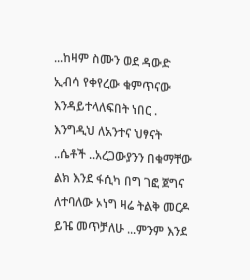...ከዛም ስሙን ወደ ዳውድ ኢብሳ የቀየረው ቁምጥናው እንዳይተላለፍበት ነበር .
እንግዲህ ለአንተና ህፃናት ..ሴቶች ..አረጋውያንን በቁማቸው ልክ እንደ ፋሲካ በግ ገፎ ጀግና ለተባለው ኦነግ ዛሬ ትልቅ መርዶ ይዤ መጥቻለሁ ...ምንም እንደ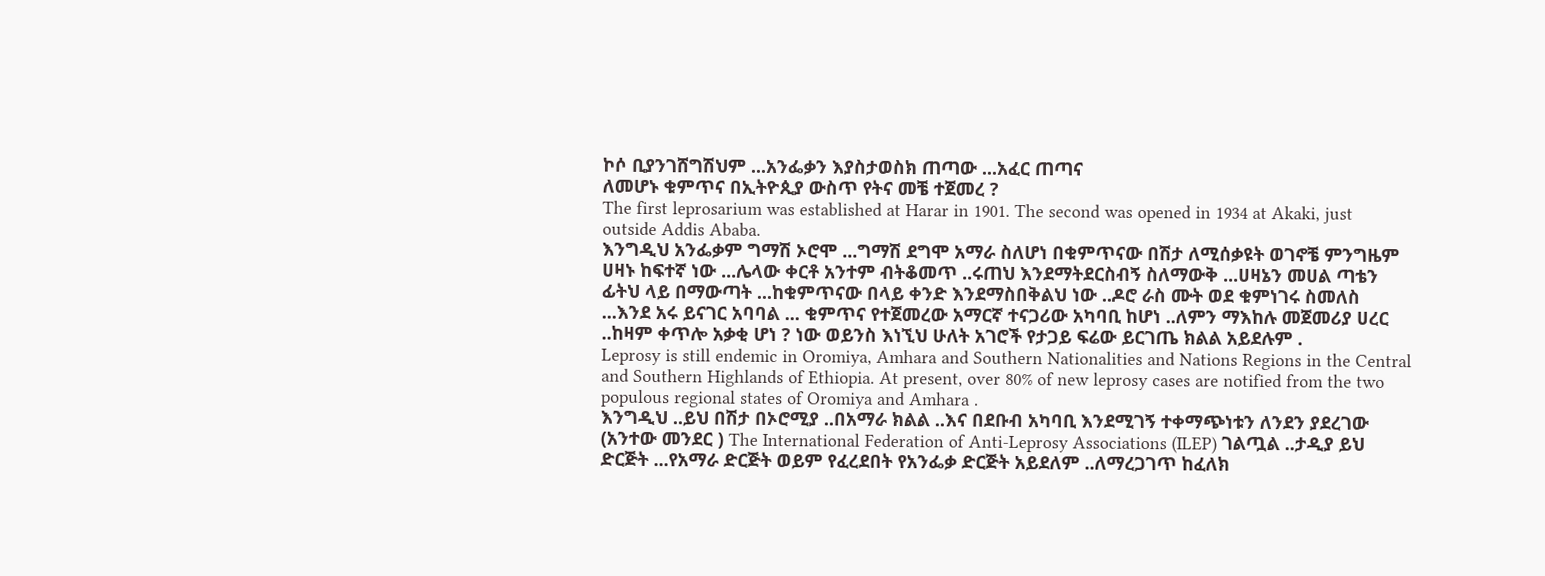ኮሶ ቢያንገሸግሽህም ...አንፌቃን እያስታወስክ ጠጣው ...አፈር ጠጣና
ለመሆኑ ቁምጥና በኢትዮጲያ ውስጥ የትና መቼ ተጀመረ ?
The first leprosarium was established at Harar in 1901. The second was opened in 1934 at Akaki, just outside Addis Ababa.
እንግዲህ አንፌቃም ግማሽ ኦሮሞ ...ግማሽ ደግሞ አማራ ስለሆነ በቁምጥናው በሽታ ለሚሰቃዩት ወገኖቼ ምንግዜም ሀዛኑ ከፍተኛ ነው ...ሌላው ቀርቶ አንተም ብትቆመጥ ..ሩጠህ እንደማትደርስብኝ ስለማውቅ ...ሀዛኔን መሀል ጣቴን ፊትህ ላይ በማውጣት ...ከቁምጥናው በላይ ቀንድ እንደማስበቅልህ ነው ..ዶሮ ራስ ሙት ወደ ቁምነገሩ ስመለስ ...እንደ አሩ ይናገር አባባል ... ቁምጥና የተጀመረው አማርኛ ተናጋሪው አካባቢ ከሆነ ..ለምን ማእከሉ መጀመሪያ ሀረር ..ከዛም ቀጥሎ አቃቂ ሆነ ? ነው ወይንስ እነኚህ ሁለት አገሮች የታጋይ ፍሬው ይርገጤ ክልል አይደሉም .
Leprosy is still endemic in Oromiya, Amhara and Southern Nationalities and Nations Regions in the Central and Southern Highlands of Ethiopia. At present, over 80% of new leprosy cases are notified from the two populous regional states of Oromiya and Amhara .
እንግዲህ ..ይህ በሽታ በኦሮሚያ ..በአማራ ክልል ..እና በደቡብ አካባቢ እንደሚገኝ ተቀማጭነቱን ለንደን ያደረገው (አንተው መንደር ) The International Federation of Anti-Leprosy Associations (ILEP) ገልጧል ..ታዲያ ይህ ድርጅት ...የአማራ ድርጅት ወይም የፈረደበት የአንፌቃ ድርጅት አይደለም ..ለማረጋገጥ ከፈለክ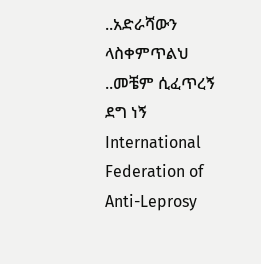..አድራሻውን ላስቀምጥልህ ..መቼም ሲፈጥረኝ ደግ ነኝ
International Federation of Anti-Leprosy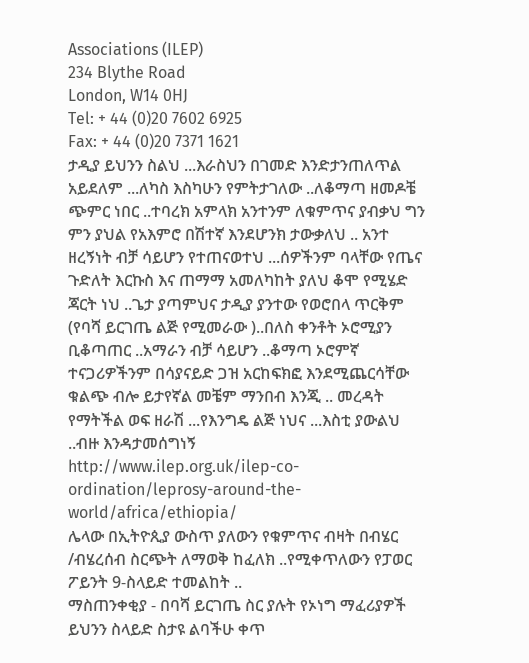Associations (ILEP)
234 Blythe Road
London, W14 0HJ
Tel: + 44 (0)20 7602 6925
Fax: + 44 (0)20 7371 1621
ታዲያ ይህንን ስልህ ...እራስህን በገመድ እንድታንጠለጥል አይደለም ...ለካስ እስካሁን የምትታገለው ..ለቆማጣ ዘመዶቼ ጭምር ነበር ..ተባረክ አምላክ አንተንም ለቁምጥና ያብቃህ ግን ምን ያህል የአእምሮ በሽተኛ እንደሆንክ ታውቃለህ .. አንተ ዘረኝነት ብቻ ሳይሆን የተጠናወተህ ...ሰዎችንም ባላቸው የጤና ጉድለት እርኩስ እና ጠማማ አመለካከት ያለህ ቆሞ የሚሄድ ጃርት ነህ ..ጌታ ያጣምህና ታዲያ ያንተው የወሮበላ ጥርቅም (የባሻ ይርገጤ ልጅ የሚመራው )..በለስ ቀንቶት ኦሮሚያን ቢቆጣጠር ..አማራን ብቻ ሳይሆን ..ቆማጣ ኦሮምኛ ተናጋሪዎችንም በሳያናይድ ጋዝ አርከፍክፎ እንደሚጨርሳቸው ቁልጭ ብሎ ይታየኛል መቼም ማንበብ እንጂ .. መረዳት የማትችል ወፍ ዘራሽ ...የእንግዴ ልጅ ነህና ...እስቲ ያውልህ ..ብዙ እንዳታመሰግነኝ
http://www.ilep.org.uk/ilep-co-ordination/leprosy-around-the-world/africa/ethiopia/
ሌላው በኢትዮጲያ ውስጥ ያለውን የቁምጥና ብዛት በብሄር /ብሄረሰብ ስርጭት ለማወቅ ከፈለክ ..የሚቀጥለውን የፓወር ፖይንት 9-ስላይድ ተመልከት ..
ማስጠንቀቂያ - በባሻ ይርገጤ ስር ያሉት የኦነግ ማፈሪያዎች ይህንን ስላይድ ስታዩ ልባችሁ ቀጥ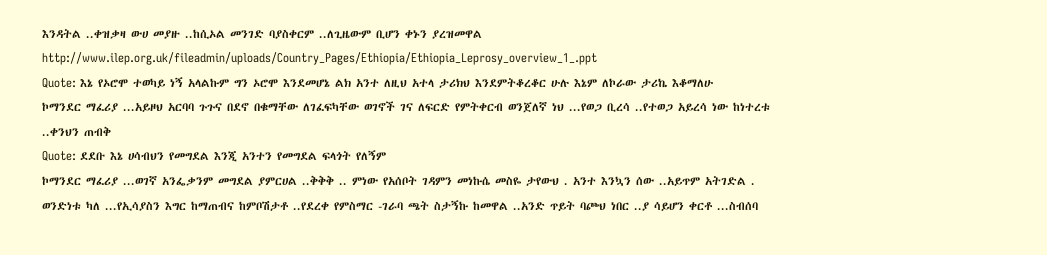እንዳትል ..ቀዝቃዛ ውሀ መያዙ ..ከሲኦል መንገድ ባያስቀርም ..ለጊዜውም ቢሆን ቀኑን ያረዝመዋል
http://www.ilep.org.uk/fileadmin/uploads/Country_Pages/Ethiopia/Ethiopia_Leprosy_overview_1_.ppt
Quote: እኔ የኦሮሞ ተወካይ ነኝ አላልኩም ግን ኦሮሞ እንደመሆኔ ልክ አንተ ለዚህ አተላ ታሪክህ እንደምትቆረቆር ሁሉ እኔም ለኮራው ታሪኬ እቆማለሁ
ኮማንደር ማፈሪያ ...አይዞህ አርባባ ጉጉና በደኖ በቁማቸው ለገፈፍካቸው ወገኖች ገና ለፍርድ የምትቀርብ ወንጀለኛ ነህ ...የወጋ ቢረሳ ..የተወጋ አይረሳ ነው ከነተረቱ ..ቀንህን ጠብቅ
Quote: ደደቡ እኔ ሀሳብህን የመግደል እንጂ አንተን የመግደል ፍላጎት የለኝም
ኮማንደር ማፈሪያ ...ወገኛ አንፌቃንም መግደል ያምርሀል ..ቅቅቅ .. ምነው የአሰቦት ገዳምን መነኩሴ መስዬ ታየውህ . አንተ እንኳን ሰው ..አይጥም አትገድል . ወንድነቱ ካለ ...የኢሳያስን እግር ከማጠብና ከምቦሽታቶ ..የደረቀ የምስማር -ገራባ ጫት ስታኝኩ ከመዋል ..አንድ ጥይት ባጮህ ነበር ..ያ ሳይሆን ቀርቶ ...ስብሰባ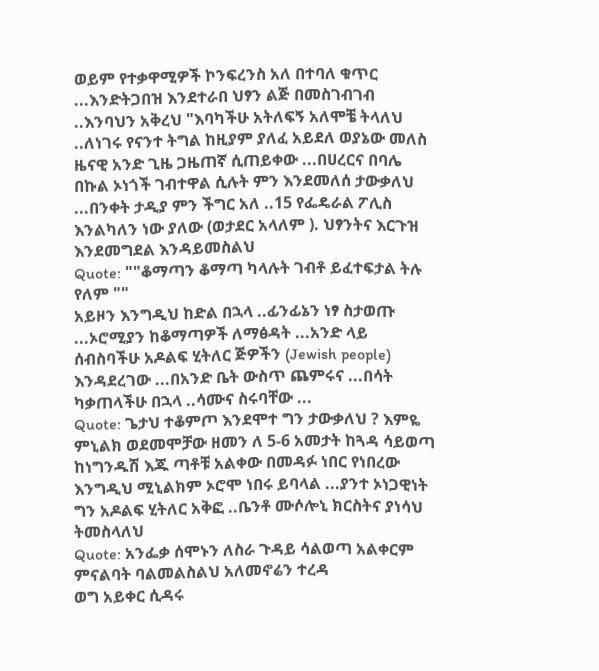ወይም የተቃዋሚዎች ኮንፍረንስ አለ በተባለ ቁጥር ...እንድትጋበዝ እንደተራበ ህፃን ልጅ በመስገብገብ ..እንባህን አቅረህ "እባካችሁ አትለፍኝ አለሞቼ ትላለህ ..ለነገሩ የናንተ ትግል ከዚያም ያለፈ አይደለ ወያኔው መለስ ዜናዊ አንድ ጊዜ ጋዜጠኛ ሲጠይቀው ...በሀረርና በባሌ በኩል ኦነጎች ገብተዋል ሲሉት ምን እንደመለሰ ታውቃለህ ...በንቀት ታዲያ ምን ችግር አለ ..15 የፌዴራል ፖሊስ እንልካለን ነው ያለው (ወታደር አላለም ). ህፃንትና እርጉዝ እንደመግደል እንዳይመስልህ
Quote: ""ቆማጣን ቆማጣ ካላሉት ገብቶ ይፈተፍታል ትሉ የለም ""
አይዞን እንግዲህ ከድል በኋላ ..ፊንፊኔን ነፃ ስታወጡ ...ኦሮሚያን ከቆማጣዎች ለማፅዳት ...አንድ ላይ ሰብስባችሁ አዶልፍ ሂትለር ጅዎችን (Jewish people) እንዳደረገው ...በአንድ ቤት ውስጥ ጨምሩና ...በሳት ካቃጠላችሁ በኋላ ..ሳሙና ስሩባቸው ...
Quote: ጌታህ ተቆምጦ እንደሞተ ግን ታውቃለህ ? እምዬ ምኒልክ ወደመሞቻው ዘመን ለ 5-6 አመታት ከጓዳ ሳይወጣ ከነግንዱሽ እጁ ጣቶቹ አልቀው በመዳፉ ነበር የነበረው
እንግዲህ ሚኒልክም ኦሮሞ ነበሩ ይባላል ...ያንተ ኦነጋዊነት ግን አዶልፍ ሂትለር አቅፎ ..ቤንቶ ሙሶሎኒ ክርስትና ያነሳህ ትመስላለህ
Quote: አንፌቃ ሰሞኑን ለስራ ጉዳይ ሳልወጣ አልቀርም ምናልባት ባልመልስልህ አለመኖሬን ተረዳ
ወግ አይቀር ሲዳሩ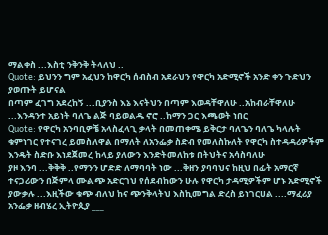ማልቀስ ...እስቲ ንቅንቅ ትላለህ ..
Quote: ይህንን ግም አፈህን ከዋርካ ሰብስብ አደራህን የዋርካ አድሚኖች አንድ ቀን ጉድህን ያወጡት ይሆናል
በጣም ፈገግ አደረከኝ ...ቢያንስ እኔ እናትህን በጣም እወዳቸዋለሁ ..አከብራቸዋለሁ ...እንዳንተ አይነት ባለጌ ልጅ ባይወልዱ ኖሮ ..ከማን ጋር እጫወት ነበር
Quote: የዋርካ አንባቢዎቼ አላስፈላጊ ቃላት በመጠቀሜ ይቅርታ ባለጌን ባለጌ ካላሉት ቁምነገር የተናገረ ይመስለዋል በማለት ለአንፌቃ ስድብ የመለስኩለት የዋርካ ስተዳዳሪዎችም እንዴት ስድቡ እነደጀመረ ከላይ ያለውን እንድትመለከቱ በትህትና አሳስባለሁ
ያዞ እንባ ...ቅቅቅ ..የማንን ሆድድ ለማባባት ነው ...ቅዘን ያባባህና ከዚህ በፊት አማርኛ ተናጋሪውን በጅምላ ሙልጭ አድርገህ የሰደብከውን ሁሉ የዋርካ ታዳሚዎችም ሆኑ አድሚኖች ያውቃሉ ...እዚችው ቁጭ ብለህ ከና ጭንቅላትህ እስኪመግል ድረስ ይነገርሀል ....ማፈሪያ
አንፌቃ ዘብሄረ ኢትዮጲያ ___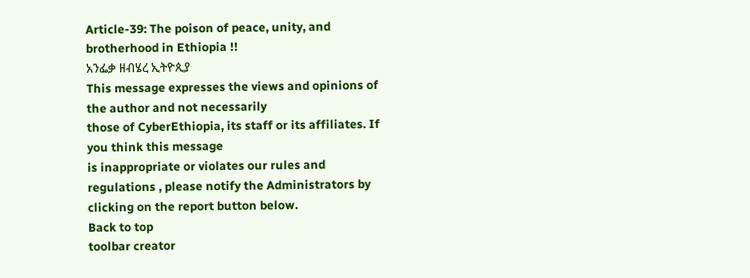Article-39: The poison of peace, unity, and brotherhood in Ethiopia !!
አንፌቃ ዘብሄረ ኢትዮጲያ
This message expresses the views and opinions of the author and not necessarily
those of CyberEthiopia, its staff or its affiliates. If you think this message
is inappropriate or violates our rules and regulations , please notify the Administrators by clicking on the report button below.
Back to top
toolbar creator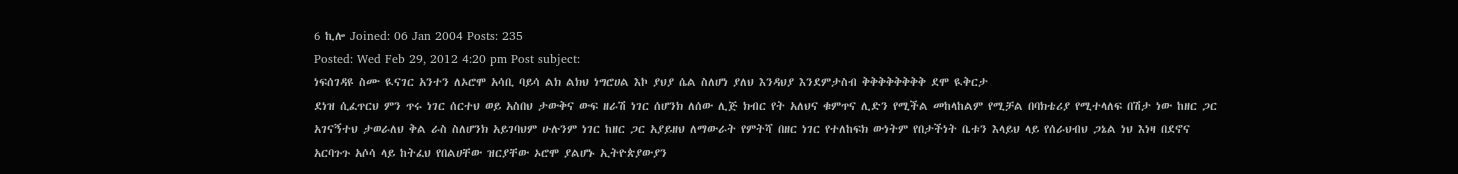6 ኪሎ Joined: 06 Jan 2004 Posts: 235
Posted: Wed Feb 29, 2012 4:20 pm Post subject:
ነፍሰገዳዩ ስሙ ዪናገር አንተን ለኦሮሞ አሳቢ ባይሳ ልክ ልክህ ነግሮሀል እኮ ያህያ ሴል ስለሆነ ያለህ እንዳህያ እንደምታስብ ቅቅቅቅቅቅቅቅ ደሞ ዪቅርታ
ደነዝ ሲፈጥርህ ምን ጥሩ ነገር ሰርተህ ወይ አስበህ ታውቅና ውፍ ዘራሽ ነገር ሰሆንክ ለሰው ሊጅ ክብር የት አለህና ቁምጥና ሊድን የሚችል መከላከልም የሚቻል በባክቴሪያ የሚተላለፍ በሽታ ነው ከዘር ጋር አገናኝተህ ታወራለህ ቅል ራስ ስለሆንክ አይገባህም ሁሉንም ነገር ከዘር ጋር አያይዘህ ለማውራት የምትሻ በዘር ነገር የተለከፍክ ውነትም የበታችነት ቤቱን እላይህ ላይ የሰራህብህ ጋኔል ነህ እነዛ በደኖና አርባጉጉ አሶሳ ላይ ከትፈህ የበልሀቸው ዝርያቸው ኦሮሞ ያልሆኑ ኢትዮጵያውያን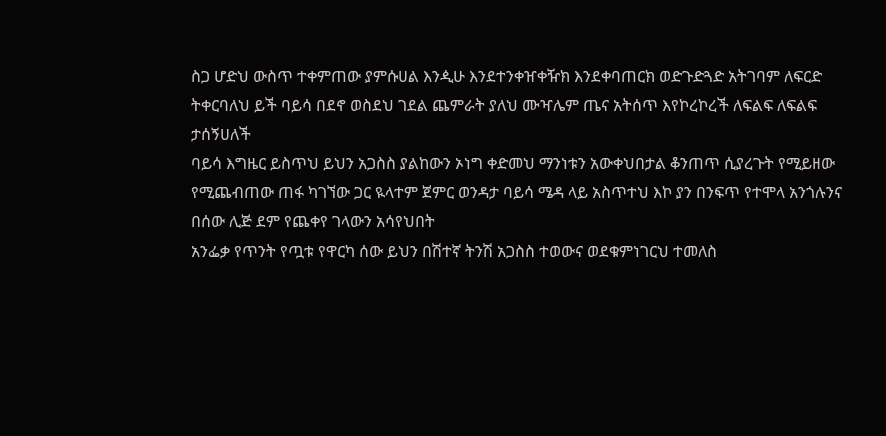ስጋ ሆድህ ውስጥ ተቀምጠው ያምሱሀል እንዺሁ እንደተንቀዠቀዥክ እንደቀባጠርክ ወድጉድጓድ አትገባም ለፍርድ ትቀርባለህ ይች ባይሳ በደኖ ወስደህ ገደል ጨምራት ያለህ ሙዣሌም ጤና አትሰጥ እየኮረኮረች ለፍልፍ ለፍልፍ ታሰኝሀለች
ባይሳ እግዜር ይስጥህ ይህን አጋስስ ያልከውን ኦነግ ቀድመህ ማንነቱን አውቀህበታል ቆንጠጥ ሲያረጉት የሚይዘው የሚጨብጠው ጠፋ ካገኘው ጋር ዪላተም ጀምር ወንዳታ ባይሳ ሜዳ ላይ አስጥተህ እኮ ያን በንፍጥ የተሞላ አንጎሉንና በሰው ሊጅ ደም የጨቀየ ገላውን አሳየህበት
አንፌቃ የጥንት የጧቱ የዋርካ ሰው ይህን በሽተኛ ትንሽ አጋስስ ተወውና ወደቁምነገርህ ተመለስ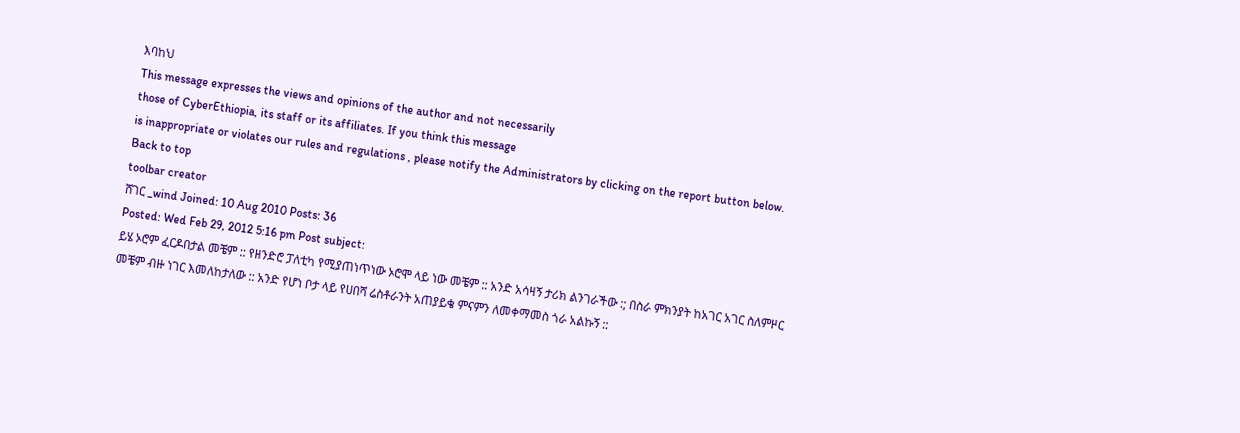እባከህ
This message expresses the views and opinions of the author and not necessarily
those of CyberEthiopia, its staff or its affiliates. If you think this message
is inappropriate or violates our rules and regulations , please notify the Administrators by clicking on the report button below.
Back to top
toolbar creator
ሸገር _wind Joined: 10 Aug 2010 Posts: 36
Posted: Wed Feb 29, 2012 5:16 pm Post subject:
ይሄ ኦሮም ፈርዶበታል መቼም :: የዘንድሮ ፓለቲካ የሚያጠነጥነው ኦሮሞ ላይ ነው መቼም :: አንድ አሳዛኝ ታሪክ ልንገራችው :; በስራ ምክንያት ከአገር አገር ስለምዞር መቼም ብዙ ነገር እመለከታለው :: አንድ የሆነ ቦታ ላይ የሀበሻ ሬስቶራንት አጠያይቄ ምናምን ለመቀማመስ ጎራ አልኩኝ ::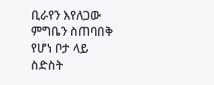ቢራየን እየለጋው ምግቤን ስጠባበቅ የሆነ ቦታ ላይ ስድስት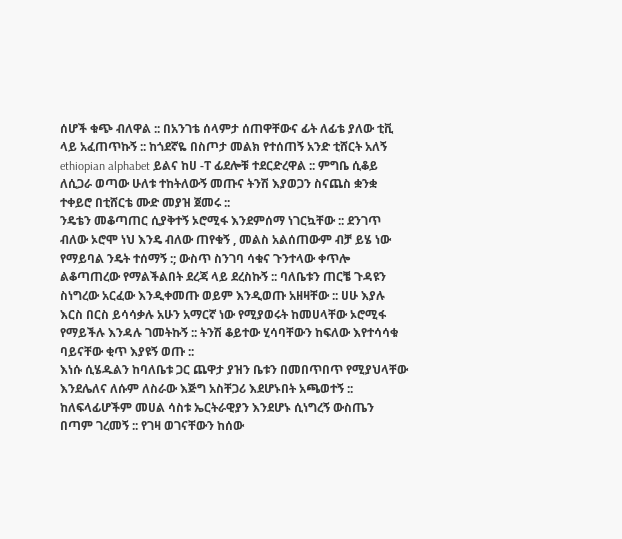ሰሆች ቁጭ ብለዋል :: በአንገቴ ሰላምታ ሰጠዋቸውና ፊት ለፊቴ ያለው ቲቪ ላይ አፈጠጥኩኝ :: ከጎደኛዬ በስጦታ መልክ የተሰጠኝ አንድ ቲሸርት አለኝ ethiopian alphabet ይልና ከሀ -ፐ ፊደሎቹ ተደርድረዋል :: ምግቤ ሲቆይ ለሲጋራ ወጣው ሁለቱ ተከትለውኝ መጡና ትንሽ እያወጋን ስናጨስ ቋንቋ ተቀይሮ በቲሸርቴ ሙድ መያዝ ጀመሩ ::
ንዴቴን መቆጣጠር ሲያቅተኝ ኦሮሚፋ እንደምሰማ ነገርኳቸው :: ደንገጥ ብለው ኦሮሞ ነህ እንዴ ብለው ጠየቁኝ , መልስ አልሰጠውም ብቻ ይሄ ነው የማይባል ንዴት ተሰማኝ :; ውስጥ ስንገባ ሳቁና ጉንተላው ቀጥሎ ልቆጣጠረው የማልችልበት ደረጃ ላይ ደረስኩኝ :: ባለቤቱን ጠርቼ ጉዳዩን ስነግረው አርፈው እንዲቀመጡ ወይም እንዲወጡ አዘዛቸው :: ሀሁ እያሉ እርስ በርስ ይሳሳቃሉ አሁን አማርኛ ነው የሚያወሩት ከመሀላቸው ኦሮሚፋ የማይችሉ እንዳሉ ገመትኩኝ :: ትንሽ ቆይተው ሂሳባቸውን ከፍለው እየተሳሳቁ ባይናቸው ቂጥ እያዩኝ ወጡ ::
እነሱ ሲሄዱልን ከባለቤቱ ጋር ጨዋታ ያዝን ቤቱን በመበጥበጥ የሚያህላቸው እንደሌለና ለሱም ለስራው እጅግ አስቸጋሪ እደሆኑበት አጫወተኝ :: ከለፍላፊሆችም መሀል ሳስቱ ኤርትራዊያን እንደሆኑ ሲነግረኝ ውስጤን በጣም ገረመኝ :: የገዛ ወገናቸውን ከሰው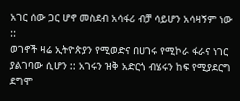አገር ሰው ጋር ሆኖ መስደብ አሳፋሪ ብቻ ሳይሆን አሳዛኝም ነው ::
ወገኖች ዛሬ ኢትዮጵያን የሚወድና በሀገሩ የሚኮራ ፋራና ነገር ያልገባው ሲሆን :: አገሩን ዝቅ አድርጎ ብሄሩን ከፍ የሚያደርግ ደግሞ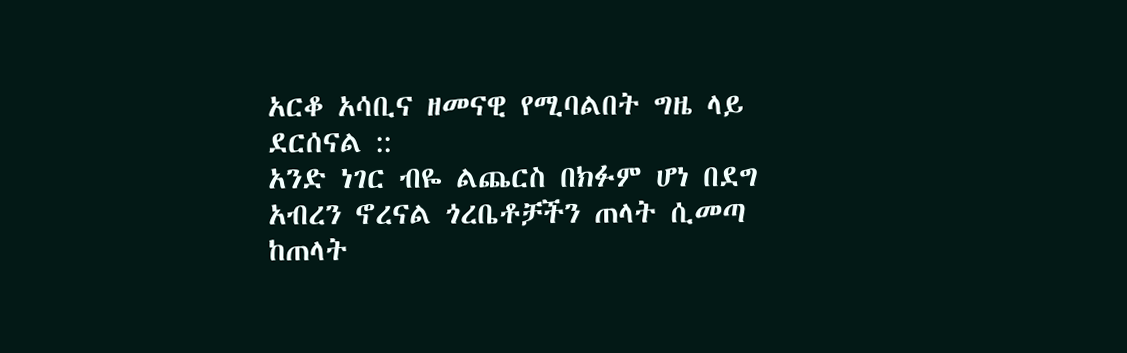አርቆ አሳቢና ዘመናዊ የሚባልበት ግዜ ላይ ደርሰናል ::
አንድ ነገር ብዬ ልጨርስ በክፉም ሆነ በደግ አብረን ኖረናል ጎረቤቶቻችን ጠላት ሲመጣ ከጠላት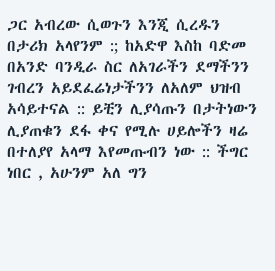ጋር አብረው ሲወጉን እንጂ ሲረዱን በታሪክ አላየንም :; ከአድዋ እስከ ባድመ በአንድ ባንዲራ ስር ለአገራችን ደማችንን ገብረን አይደፈሬነታችንን ለአለም ህዝብ አሳይተናል :: ይቺን ሊያሳጡን በታትነውን ሊያጠቁን ደፋ ቀና የሚሉ ሀይሎችን ዛሬ በተለያየ አላማ እየመጡብን ነው :: ችግር ነበር , አሁንም አለ ግን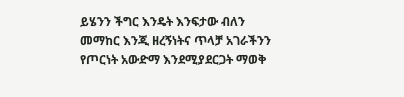ይሄንን ችግር እንዴት እንፍታው ብለን መማከር እንጂ ዘረኝነትና ጥላቻ አገራችንን የጦርነት አውድማ እንደሚያደርጋት ማወቅ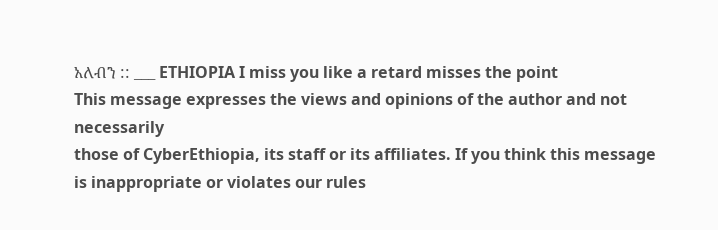አለብን :: ___ ETHIOPIA I miss you like a retard misses the point
This message expresses the views and opinions of the author and not necessarily
those of CyberEthiopia, its staff or its affiliates. If you think this message
is inappropriate or violates our rules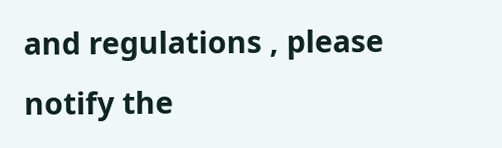and regulations , please notify the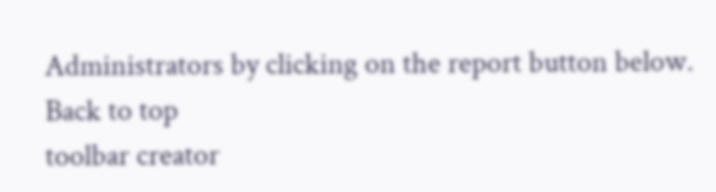Administrators by clicking on the report button below.
Back to top
toolbar creator